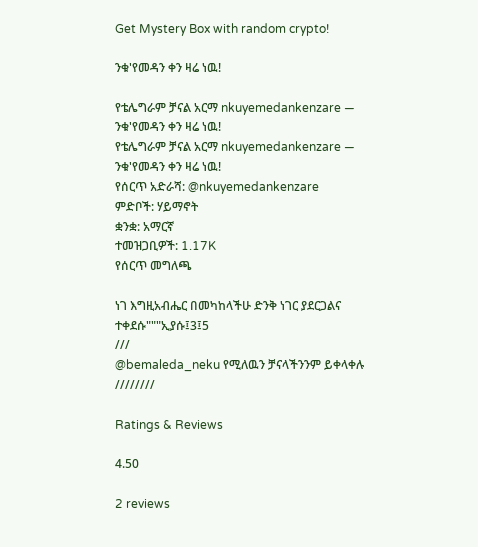Get Mystery Box with random crypto!

ንቁ'የመዳን ቀን ዛሬ ነዉ!

የቴሌግራም ቻናል አርማ nkuyemedankenzare — ንቁ'የመዳን ቀን ዛሬ ነዉ!
የቴሌግራም ቻናል አርማ nkuyemedankenzare — ንቁ'የመዳን ቀን ዛሬ ነዉ!
የሰርጥ አድራሻ: @nkuyemedankenzare
ምድቦች: ሃይማኖት
ቋንቋ: አማርኛ
ተመዝጋቢዎች: 1.17K
የሰርጥ መግለጫ

ነገ እግዚአብሔር በመካከላችሁ ድንቅ ነገር ያደርጋልና ተቀደሱ"""ኢያሱ፤3፤5
///
@bemaleda_neku የሚለዉን ቻናላችንንም ይቀላቀሉ ////////

Ratings & Reviews

4.50

2 reviews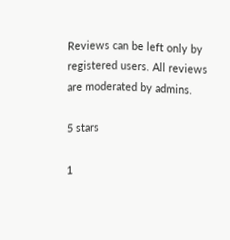Reviews can be left only by registered users. All reviews are moderated by admins.

5 stars

1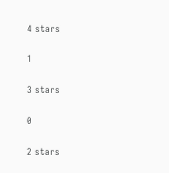4 stars

1

3 stars

0

2 stars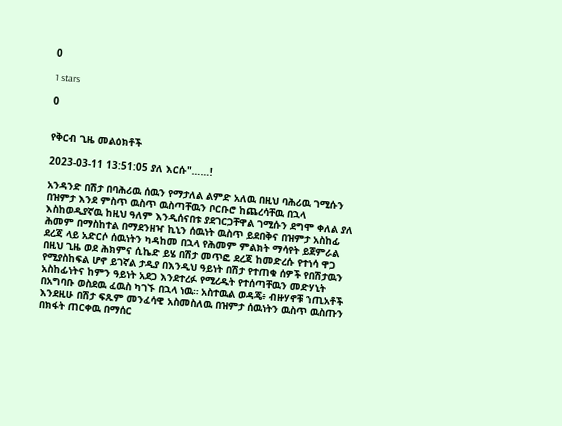0

1 stars

0


የቅርብ ጊዜ መልዕክቶች

2023-03-11 13:51:05 ያለ እርሱ"……!

አንዳንድ በሽታ በባሕሪዉ ሰዉን የማታለል ልምድ አለዉ በዚህ ባሕሪዉ ገሚሱን በዝምታ እንደ ምስጥ ዉስጥ ዉስጣቸዉን ቦርቡሮ ከጨረሳቸዉ በኋላ እስከወዲያኛዉ ከዚህ ዓለም እንዲሰናበቱ ያደገርጋቸዋል ገሚሱን ደግሞ ቀለል ያለ ሕመም በማስከተል በማደንዘዣ ኪኒን ሰዉነት ዉስጥ ይደበቅና በዝምታ አስከፊ ደረጃ ላይ አድርሶ ሰዉነትን ካዳከመ በኋላ የሕመም ምልክት ማሳየት ይጀምራል በዚህ ጊዜ ወደ ሕክምና ሲኬድ ይሄ በሽታ መጥፎ ደረጃ ከመድረሱ የተነሳ ዋጋ የሚያስከፍል ሆኖ ይገኛል ታዲያ በእንዲህ ዓይነት በሽታ የተጠቁ ሰዎች የበሽታዉን አስከፊነትና ከምን ዓይነት አደጋ እንደተረፉ የሚረዱት የተሰጣቸዉን መድሃኒት በአግባቡ ወስደዉ ፈዉስ ካገኙ በኋላ ነዉ። አስተዉል ወዳጄ፥ ብዙሃኖቹ ኀጢአቶች እንደዚሁ በሽታ ፍጹም መንፈሳዊ አስመስለዉ በዝምታ ሰዉነትን ዉስጥ ዉስጡን በክፋት ጠርቀዉ በማሰር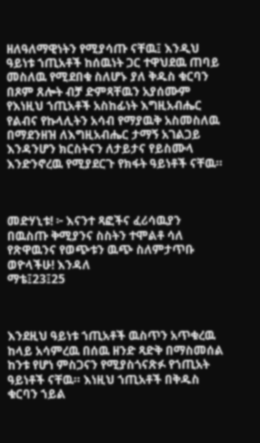ዘለዓለማዊነትን የሚያሳጡ ናቸዉ፤ እንዲህ ዓይነቱ ኀጢአቶች ከሰዉነት ጋር ተዋህደዉ ጠባይ መስለዉ የሚደበቁ ስለሆኑ ያለ ቅዱስ ቁርባን በጾም ጸሎት ብቻ ድምጻቸዉን አያሰሙም የእነዚህ ኀጢአቶች አስከፊነት እግዚአብሔር የልብና የኩላሊትን አሳብ የማያዉቅ አስመስለዉ በማደንዘዝ ለእግዚአብሔር ታማኝ አገልጋይ እንዳንሆን ክርስትናን ለታይታና የይስሙላ እንድንኖረዉ የሚያደርጉ የክፋት ዓይነቶች ናቸዉ።



መድሃኒቱ! ፦ እናንተ ጻፎችና ፈሪሳዉያን በዉስጡ ቅሚያንና ስስትን ተሞልቶ ሳለ የጽዋዉንና የወጭቱን ዉጭ ስለምታጥቡ ወዮላችሁ! እንዳለ
ማቴ፤23፤25



እንደዚህ ዓይነቱ ኀጢአቶች ዉስጥን አጥቁረዉ ከላይ አሳምረዉ በሰዉ ዘንድ ጻድቅ በማስመሰል ከንቱ የሆነ ምስጋናን የሚያስጎናጽፉ የኀጢአት ዓይነቶች ናቸዉ። እነዚህ ኀጢአቶች በቅዱስ ቁርባን ኀይል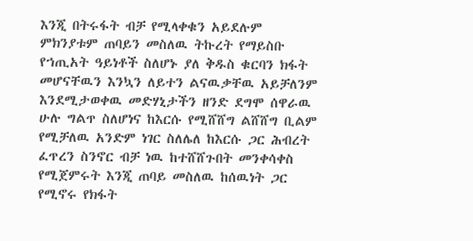እንጂ በትሩፋት ብቻ የሚላቀቁን አይደሉም ምክንያቱም ጠባይን መስለዉ ትኩረት የማይስቡ የኀጢአት ዓይነቶች ስለሆኑ ያለ ቅዱስ ቁርባን ክፋት መሆናቸዉን እንኳን ለይተን ልናዉቃቸዉ አይቻለንም እንደሚታወቀዉ መድሃኒታችን ዘንድ ደግሞ ሰዋራዉ ሁሉ ግልጥ ስለሆነና ከእርሱ የሚሸሸግ ልሸሸግ ቢልም የሚቻለዉ አንድም ነገር ስለሌለ ከእርሱ ጋር ሕብረት ፈጥረን ስንኖር ብቻ ነዉ ከተሸሸጉበት መንቀሳቀስ የሚጀምሩት እንጂ ጠባይ መስለዉ ከሰዉነት ጋር የሚኖሩ የክፋት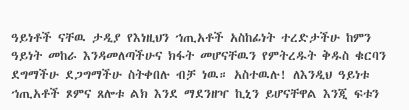ዓይነቶች ናቸዉ ታዲያ የእነዚህን ኀጢአቶች አስከፊነት ተረድታችሁ ከምን ዓይነት መከራ እንዳመለጣችሁና ክፋት መሆናቸዉን የምትረዱት ቅዱስ ቁርባን ደግማችሁ ደጋግማችሁ ስትቀበሉ ብቻ ነዉ። አስተዉሉ! ለእንዲህ ዓይነቱ ኀጢአቶች ጾምና ጸሎቱ ልክ እንደ ማደንዘዣ ኪኒን ይሆናቸዋል እንጂ ፍቱን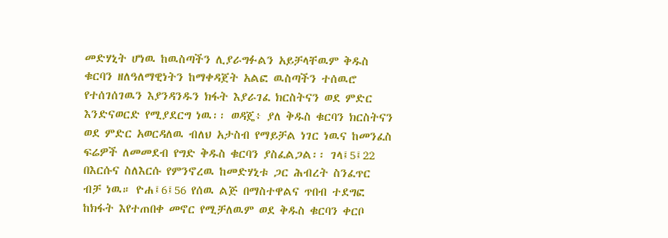መድሃኒት ሆነዉ ከዉስጣችን ሊያራግፉልን አይቻላቸዉም ቅዱስ ቁርባን ዘለዓለማዊነትን ከማቀዳጀት አልፎ ዉስጣችን ተሰዉሮ የተሰገሰገዉን እያንዳንዱን ክፋት እያራገፈ ክርስትናን ወደ ምድር እንድናወርድ የሚያደርግ ነዉ፡፡ ወዳጄ፥ ያለ ቅዱስ ቁርባን ክርስትናን ወደ ምድር አወርዳለዉ ብለህ አታስብ የማይቻል ነገር ነዉና ከመንፈስ ፍሬዎች ለመመደብ የግድ ቅዱስ ቁርባን ያስፈልጋል፡፡ ገላ፤5፤22 በእርሱና ስለእርሱ የምንኖረዉ ከመድሃኒቱ ጋር ሕብረት ስንፈጥር ብቻ ነዉ። ዮሐ፤6፤56 የሰዉ ልጅ በማስተዋልና ጥበብ ተደግፎ ከክፋት እየተጠበቀ መኖር የሚቻለዉም ወደ ቅዱስ ቁርባን ቀርቦ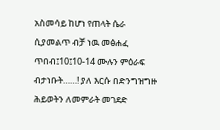አስመሳይ ከሆነ የጠላት ሴራ ሲያመልጥ ብቻ ነዉ መፅሐፈ ጥበብ፤10፤10-14 ሙሉን ምዕራፍ ብታነቡት……! ያለ እርሱ በድንግዝግዙ ሕይወትን ለመምራት መገደድ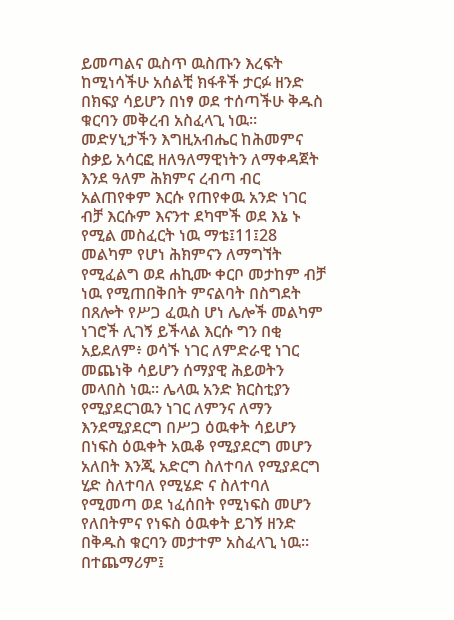ይመጣልና ዉስጥ ዉስጡን እረፍት ከሚነሳችሁ አሰልቺ ክፋቶች ታርፉ ዘንድ በክፍያ ሳይሆን በነፃ ወደ ተሰጣችሁ ቅዱስ ቁርባን መቅረብ አስፈላጊ ነዉ። መድሃኒታችን እግዚአብሔር ከሕመምና ስቃይ አሳርፎ ዘለዓለማዊነትን ለማቀዳጀት እንደ ዓለም ሕክምና ረብጣ ብር አልጠየቀም እርሱ የጠየቀዉ አንድ ነገር ብቻ እርሱም እናንተ ደካሞች ወደ እኔ ኑ የሚል መስፈርት ነዉ ማቴ፤11፤28 መልካም የሆነ ሕክምናን ለማግኘት የሚፈልግ ወደ ሐኪሙ ቀርቦ መታከም ብቻ ነዉ የሚጠበቅበት ምናልባት በስግደት በጸሎት የሥጋ ፈዉስ ሆነ ሌሎች መልካም ነገሮች ሊገኝ ይችላል እርሱ ግን በቂ አይደለም፥ ወሳኙ ነገር ለምድራዊ ነገር መጨነቅ ሳይሆን ሰማያዊ ሕይወትን መላበስ ነዉ። ሌላዉ አንድ ክርስቲያን የሚያደርገዉን ነገር ለምንና ለማን እንደሚያደርግ በሥጋ ዕዉቀት ሳይሆን በነፍስ ዕዉቀት አዉቆ የሚያደርግ መሆን አለበት እንጂ አድርግ ስለተባለ የሚያደርግ ሂድ ስለተባለ የሚሄድ ና ስለተባለ የሚመጣ ወደ ነፈሰበት የሚነፍስ መሆን የለበትምና የነፍስ ዕዉቀት ይገኝ ዘንድ በቅዱስ ቁርባን መታተም አስፈላጊ ነዉ። በተጨማሪም፤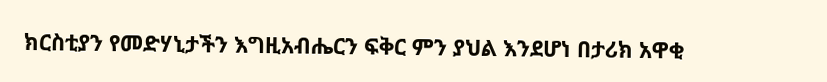ክርስቲያን የመድሃኒታችን እግዚአብሔርን ፍቅር ምን ያህል እንደሆነ በታሪክ አዋቂ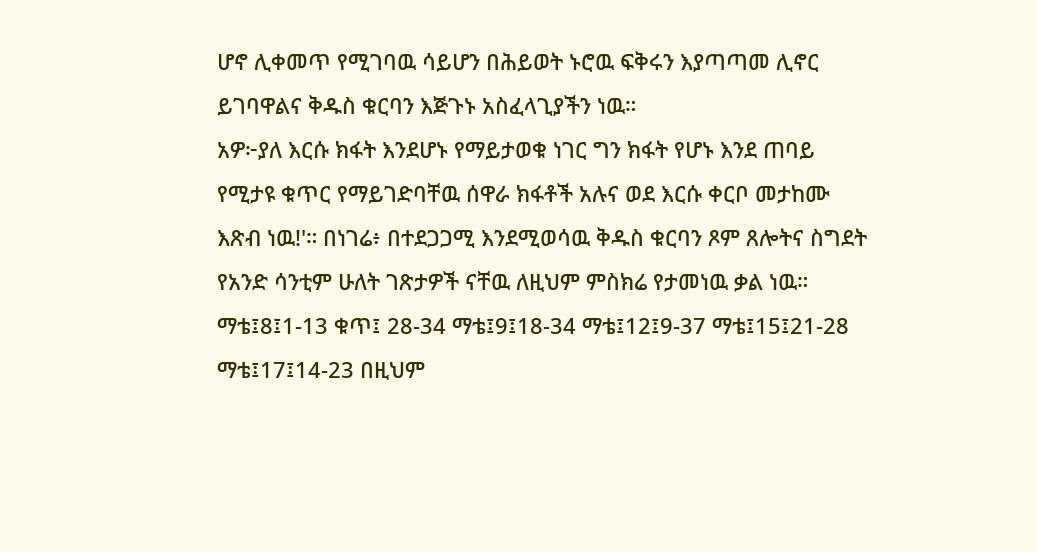ሆኖ ሊቀመጥ የሚገባዉ ሳይሆን በሕይወት ኑሮዉ ፍቅሩን እያጣጣመ ሊኖር ይገባዋልና ቅዱስ ቁርባን እጅጉኑ አስፈላጊያችን ነዉ።
አዎ፦ያለ እርሱ ክፋት እንደሆኑ የማይታወቁ ነገር ግን ክፋት የሆኑ እንደ ጠባይ የሚታዩ ቁጥር የማይገድባቸዉ ሰዋራ ክፋቶች አሉና ወደ እርሱ ቀርቦ መታከሙ እጽብ ነዉ!'። በነገሬ፥ በተደጋጋሚ እንደሚወሳዉ ቅዱስ ቁርባን ጾም ጸሎትና ስግደት የአንድ ሳንቲም ሁለት ገጽታዎች ናቸዉ ለዚህም ምስክሬ የታመነዉ ቃል ነዉ። ማቴ፤8፤1-13 ቁጥ፤ 28-34 ማቴ፤9፤18-34 ማቴ፤12፤9-37 ማቴ፤15፤21-28 ማቴ፤17፤14-23 በዚህም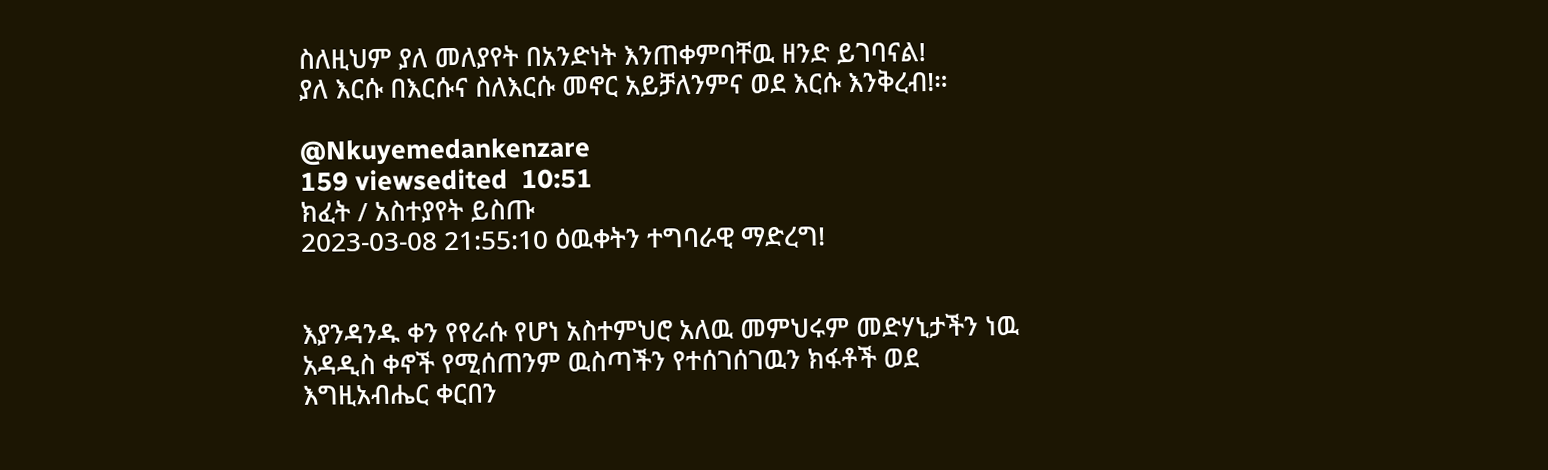ስለዚህም ያለ መለያየት በአንድነት እንጠቀምባቸዉ ዘንድ ይገባናል!
ያለ እርሱ በእርሱና ስለእርሱ መኖር አይቻለንምና ወደ እርሱ እንቅረብ!።

@Nkuyemedankenzare
159 viewsedited  10:51
ክፈት / አስተያየት ይስጡ
2023-03-08 21:55:10 ዕዉቀትን ተግባራዊ ማድረግ!


እያንዳንዱ ቀን የየራሱ የሆነ አስተምህሮ አለዉ መምህሩም መድሃኒታችን ነዉ አዳዲስ ቀኖች የሚሰጠንም ዉስጣችን የተሰገሰገዉን ክፋቶች ወደ እግዚአብሔር ቀርበን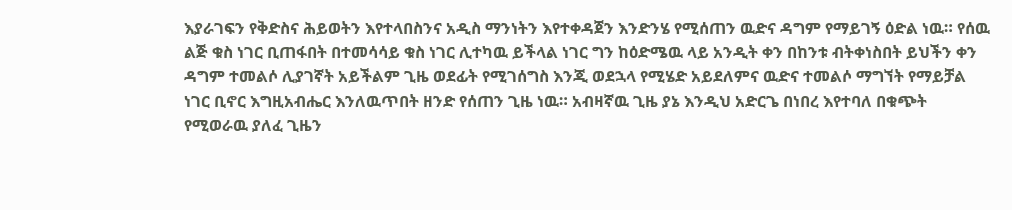እያራገፍን የቅድስና ሕይወትን እየተላበስንና አዲስ ማንነትን እየተቀዳጀን እንድንሄ የሚሰጠን ዉድና ዳግም የማይገኝ ዕድል ነዉ። የሰዉ ልጅ ቁስ ነገር ቢጠፋበት በተመሳሳይ ቁስ ነገር ሊተካዉ ይችላል ነገር ግን ከዕድሜዉ ላይ አንዲት ቀን በከንቱ ብትቀነስበት ይህችን ቀን ዳግም ተመልሶ ሊያገኛት አይችልም ጊዜ ወደፊት የሚገሰግስ እንጂ ወደኋላ የሚሄድ አይደለምና ዉድና ተመልሶ ማግኘት የማይቻል ነገር ቢኖር እግዚአብሔር እንለዉጥበት ዘንድ የሰጠን ጊዜ ነዉ። አብዛኛዉ ጊዜ ያኔ እንዲህ አድርጌ በነበረ እየተባለ በቁጭት የሚወራዉ ያለፈ ጊዜን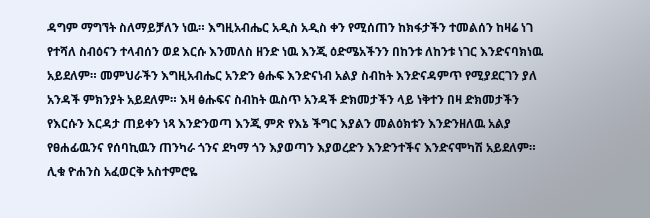ዳግም ማግኘት ስለማይቻለን ነዉ። እግዚአብሔር አዲስ አዲስ ቀን የሚሰጠን ከክፋታችን ተመልሰን ከዛሬ ነገ የተሻለ ስብዕናን ተላብሰን ወደ እርሱ እንመለስ ዘንድ ነዉ እንጂ ዕድሜአችንን በከንቱ ለከንቱ ነገር እንድናባክነዉ አይደለም። መምህራችን እግዚአብሔር አንድን ፅሑፍ እንድናነብ አልያ ስብከት እንድናዳምጥ የሚያደርገን ያለ አንዳች ምክንያት አይደለም። እዛ ፅሑፍና ስብከት ዉስጥ አንዳች ድክመታችን ላይ ነቅተን በዛ ድክመታችን የእርሱን እርዳታ ጠይቀን ነጻ እንድንወጣ እንጂ ምጽ የእኔ ችግር እያልን መልዕክቱን እንድንዘለዉ አልያ የፀሐፊዉንና የሰባኪዉን ጠንካራ ጎንና ደካማ ጎን እያወጣን እያወረድን እንድንተችና እንድናሞካሽ አይደለም። ሊቁ ዮሐንስ አፈወርቅ አስተምሮዬ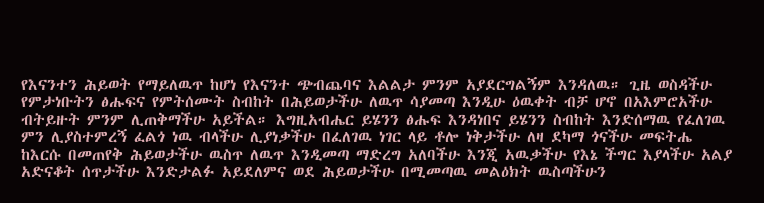የእናንተን ሕይወት የማይለዉጥ ከሆነ የእናንተ ጭብጨባና እልልታ ምንም አያደርግልኝም እንዳለዉ። ጊዜ ወስዳችሁ የምታነቡትን ፅሑፍና የምትሰሙት ስብከት በሕይወታችሁ ለዉጥ ሳያመጣ እንዲሁ ዕዉቀት ብቻ ሆኖ በአእምሮአችሁ ብትይዙት ምንም ሊጠቅማችሁ አይችል። እግዚአብሔር ይሄንን ፅሑፍ እንዳነበና ይሄንን ስብከት እንድሰማዉ የፈለገዉ ምን ሊያስተምረኝ ፈልጎ ነዉ ብላችሁ ሊያነቃችሁ በፈለገዉ ነገር ላይ ቶሎ ነቅታችሁ ለዛ ደካማ ጎናችሁ መፍትሔ ከእርሱ በመጠየቅ ሕይወታችሁ ዉስጥ ለዉጥ እንዲመጣ ማድረግ አለባችሁ እንጂ አዉቃችሁ የእኔ ችግር እያላችሁ አልያ አድናቆት ሰጥታችሁ እንድታልፉ አይደለምና ወደ ሕይወታችሁ በሚመጣዉ መልዕክት ዉስጣችሁን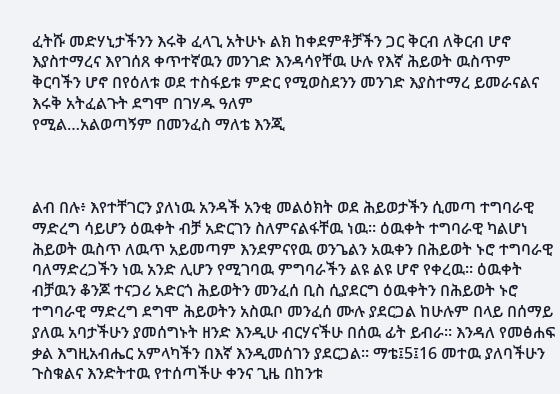ፈትሹ መድሃኒታችንን እሩቅ ፈላጊ አትሁኑ ልክ ከቀደምቶቻችን ጋር ቅርብ ለቅርብ ሆኖ እያስተማረና እየገሰጸ ቀጥተኛዉን መንገድ እንዳሳየቸዉ ሁሉ የእኛ ሕይወት ዉስጥም ቅርባችን ሆኖ በየዕለቱ ወደ ተስፋይቱ ምድር የሚወስደንን መንገድ እያስተማረ ይመራናልና እሩቅ አትፈልጉት ደግሞ በገሃዱ ዓለም
የሚል…አልወጣኝም በመንፈስ ማለቴ እንጂ



ልብ በሉ፥ እየተቸገርን ያለነዉ አንዳች አንቂ መልዕክት ወደ ሕይወታችን ሲመጣ ተግባራዊ ማድረግ ሳይሆን ዕዉቀት ብቻ አድርገን ስለምናልፋቸዉ ነዉ። ዕዉቀት ተግባራዊ ካልሆነ ሕይወት ዉስጥ ለዉጥ አይመጣም እንደምናየዉ ወንጌልን አዉቀን በሕይወት ኑሮ ተግባራዊ ባለማድረጋችን ነዉ አንድ ሊሆን የሚገባዉ ምግባራችን ልዩ ልዩ ሆኖ የቀረዉ። ዕዉቀት ብቻዉን ቆንጆ ተናጋሪ አድርጎ ሕይወትን መንፈሰ ቢስ ሲያደርግ ዕዉቀትን በሕይወት ኑሮ ተግባራዊ ማድረግ ደግሞ ሕይወትን አስዉቦ መንፈሰ ሙሉ ያደርጋል ከሁሉም በላይ በሰማይ ያለዉ አባታችሁን ያመሰግኑት ዘንድ እንዲሁ ብርሃናችሁ በሰዉ ፊት ይብራ። እንዳለ የመፅሐፍ ቃል እግዚአብሔር አምላካችን በእኛ እንዲመሰገን ያደርጋል። ማቴ፤5፤16 መተዉ ያለባችሁን ጉስቁልና እንድትተዉ የተሰጣችሁ ቀንና ጊዜ በከንቱ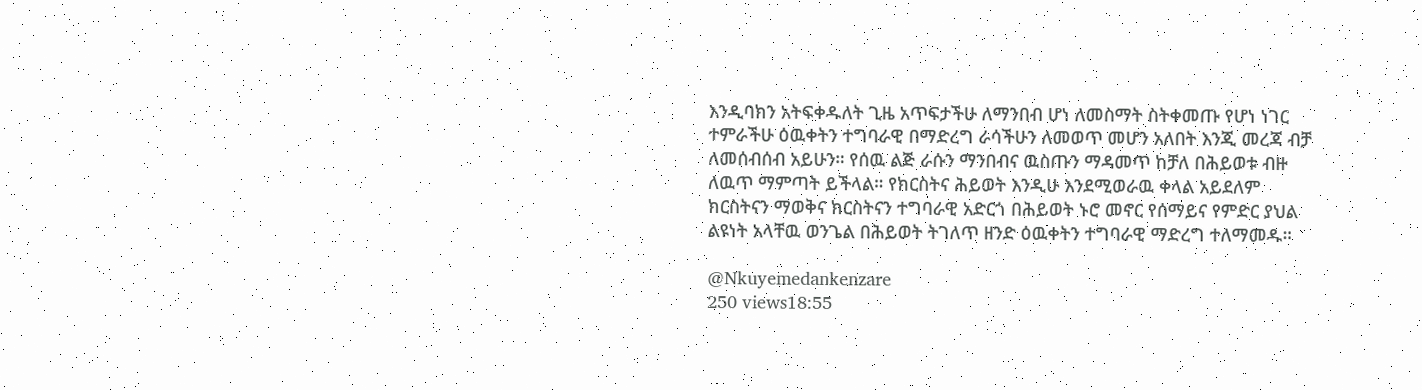እንዲባክን አትፍቀዱለት ጊዜ አጥፍታችሁ ለማንበብ ሆነ ለመስማት ስትቀመጡ የሆነ ነገር ተምራችሁ ዕዉቀትን ተግባራዊ በማድረግ ራሳችሁን ለመወጥ መሆን አለበት እንጂ መረጃ ብቻ ለመሰብሰብ አይሁን። የሰዉ ልጅ ራሱን ማንበብና ዉስጡን ማዳመጥ ከቻለ በሕይወቱ ብዙ ለዉጥ ማምጣት ይችላል። የክርስትና ሕይወት እንዲሁ እንደሚወራዉ ቀላል አይደለም ክርስትናን ማወቅና ክርስትናን ተግባራዊ አድርጎ በሕይወት ኑሮ መኖር የሰማይና የምድር ያህል ልዩነት አላቸዉ ወንጌል በሕይወት ትገለጥ ዘንድ ዕዉቀትን ተግባራዊ ማድረግ ተለማመዱ።

@Nkuyemedankenzare
250 views18:55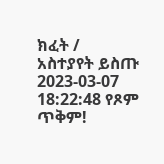ክፈት / አስተያየት ይስጡ
2023-03-07 18:22:48 የጾም ጥቅም!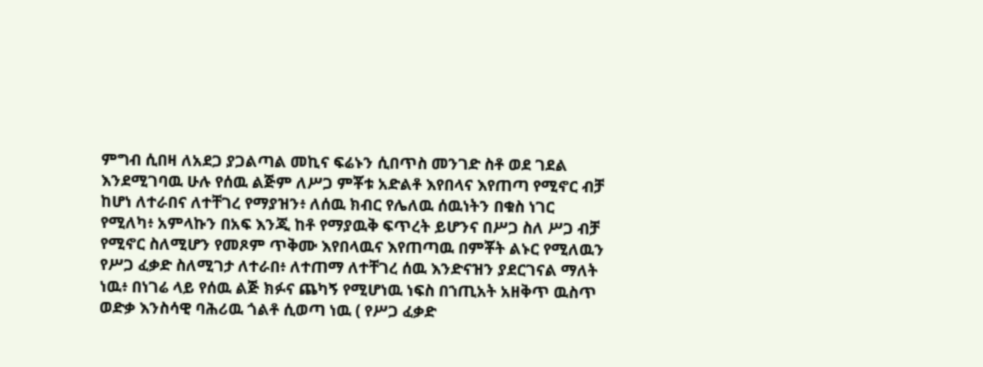ምግብ ሲበዛ ለአደጋ ያጋልጣል መኪና ፍሬኑን ሲበጥስ መንገድ ስቶ ወደ ገደል እንደሚገባዉ ሁሉ የሰዉ ልጅም ለሥጋ ምቾቱ አድልቶ እየበላና እየጠጣ የሚኖር ብቻ ከሆነ ለተራበና ለተቸገረ የማያዝን፥ ለሰዉ ክብር የሌለዉ ሰዉነትን በቁስ ነገር የሚለካ፥ አምላኩን በአፍ እንጂ ከቶ የማያዉቅ ፍጥረት ይሆንና በሥጋ ስለ ሥጋ ብቻ የሚኖር ስለሚሆን የመጾም ጥቅሙ እየበላዉና እየጠጣዉ በምቾት ልኑር የሚለዉን የሥጋ ፈቃድ ስለሚገታ ለተራበ፥ ለተጠማ ለተቸገረ ሰዉ እንድናዝን ያደርገናል ማለት ነዉ፥ በነገሬ ላይ የሰዉ ልጅ ክፉና ጨካኝ የሚሆነዉ ነፍስ በኀጢአት አዘቅጥ ዉስጥ ወድቃ እንስሳዊ ባሕሪዉ ጎልቶ ሲወጣ ነዉ ( የሥጋ ፈቃድ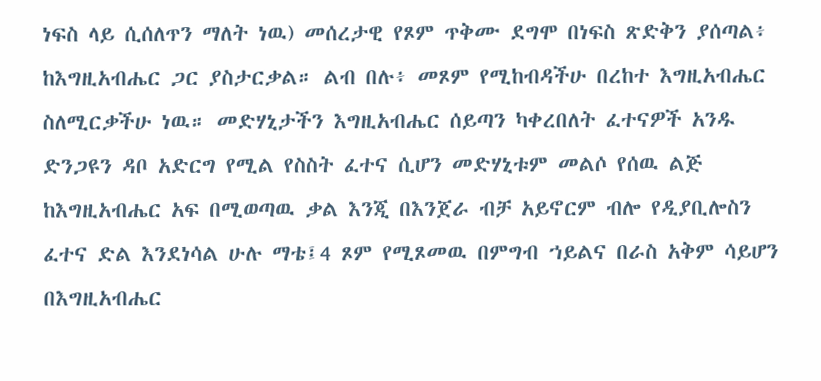ነፍስ ላይ ሲሰለጥን ማለት ነዉ) መሰረታዊ የጾም ጥቅሙ ደግሞ በነፍስ ጽድቅን ያሰጣል፥ ከእግዚአብሔር ጋር ያስታርቃል። ልብ በሉ፥ መጾም የሚከብዳችሁ በረከተ እግዚአብሔር ስለሚርቃችሁ ነዉ። መድሃኒታችን እግዚአብሔር ሰይጣን ካቀረበለት ፈተናዎች አንዱ ድንጋዩን ዳቦ አድርግ የሚል የስስት ፈተና ሲሆን መድሃኒቱም መልሶ የሰዉ ልጅ ከእግዚአብሔር አፍ በሚወጣዉ ቃል እንጂ በእንጀራ ብቻ አይኖርም ብሎ የዲያቢሎስን ፈተና ድል እንደነሳል ሁሉ ማቴ፤4 ጾም የሚጾመዉ በምግብ ኀይልና በራስ አቅም ሳይሆን በእግዚአብሔር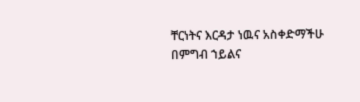ቸርነትና እርዳታ ነዉና አስቀድማችሁ በምግብ ኀይልና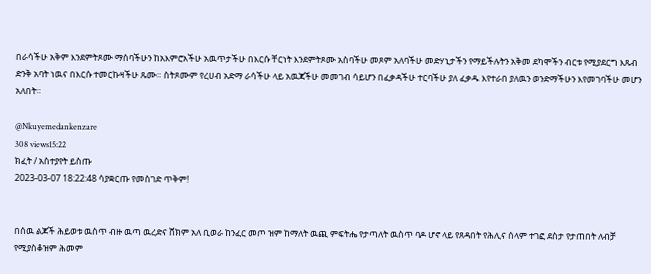በራሳችሁ አቅም እንደምትጾሙ ማሰባችሁን ከአእምሮአችሁ አዉጥታችሁ በእርሱ ቸርነት እንደምትጾሙ አስባችሁ መጾም አለባችሁ መድሃኒታችን የማይችሉትን አቅመ ደካሞችን ብርቱ የሚያደርግ እጹብ ድንቅ አባት ነዉና በእርሱ ተመርኩዛችሁ ጹሙ። ስትጾሙም የረሀብ አድማ ራሳችሁ ላይ አዉጃችሁ መመገብ ሳይሆን በፈቃዳችሁ ተርባችሁ ያለ ፈቃዱ እየተራበ ያለዉን ወንድማችሁን እየመገባችሁ መሆን አለበት።

@Nkuyemedankenzare
308 views15:22
ክፈት / አስተያየት ይስጡ
2023-03-07 18:22:48 ሳያቋርጡ የመስገድ ጥቅም!


በሰዉ ልጆች ሕይወቱ ዉስጥ ብዙ ዉጣ ዉረድና ሸክም አለ ቢወራ ከንፈር መጦ ዝም ከማለት ዉጪ ምፍትሔ የታጣለት ዉስጥ ባዶ ሆኖ ላይ የጸዳበት የሕሊና ሰላም ተገፎ ደስታ የታጠበት ለብቻ የሚያስቆዝም ሕመም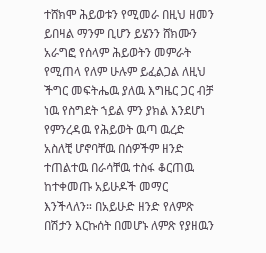ተሸክሞ ሕይወቱን የሚመራ በዚህ ዘመን ይበዛል ማንም ቢሆን ይሄንን ሸክሙን አራግፎ የሰላም ሕይወትን መምራት የሚጠላ የለም ሁሉም ይፈልጋል ለዚህ ችግር መፍትሔዉ ያለዉ እግዜር ጋር ብቻ ነዉ የስግደት ኀይል ምን ያክል እንደሆነ የምንረዳዉ የሕይወት ዉጣ ዉረድ አስለቺ ሆኖባቸዉ በሰዎችም ዘንድ ተጠልተዉ በራሳቸዉ ተስፋ ቆርጠዉ ከተቀመጡ አይሁዶች መማር እንችላለን። በአይሁድ ዘንድ የለምጽ በሽታን እርኩሰት በመሆኑ ለምጽ የያዘዉን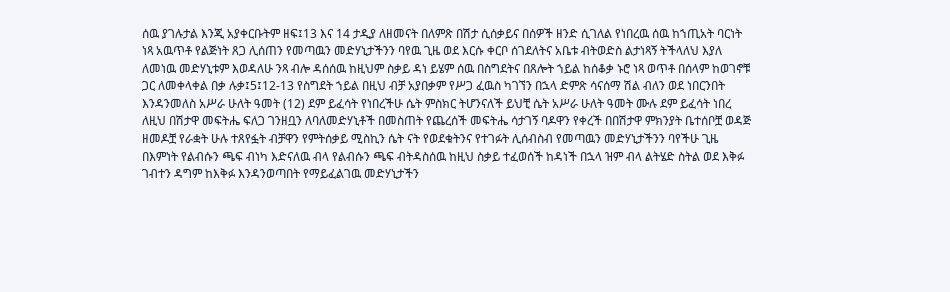ሰዉ ያገሉታል እንጂ አያቀርቡትም ዘፍ፤13 እና 14 ታዲያ ለዘመናት በለምጽ በሽታ ሲሰቃይና በሰዎች ዘንድ ሲገለል የነበረዉ ሰዉ ከኀጢአት ባርነት ነጻ አዉጥቶ የልጅነት ጸጋ ሊሰጠን የመጣዉን መድሃኒታችንን ባየዉ ጊዜ ወደ እርሱ ቀርቦ ሰገደለትና አቤቱ ብትወድስ ልታነጻኝ ትችላለህ እያለ ለመነዉ መድሃኒቱም እወዳለሁ ንጻ ብሎ ዳሰሰዉ ከዚህም ስቃይ ዳነ ይሄም ሰዉ በስግደትና በጸሎት ኀይል ከሰቆቃ ኑሮ ነጻ ወጥቶ በሰላም ከወገኖቹ ጋር ለመቀላቀል በቃ ሉቃ፤5፤12-13 የስግደት ኀይል በዚህ ብቻ አያበቃም የሥጋ ፈዉስ ካገኘን በኋላ ድምጽ ሳናሰማ ሽል ብለን ወደ ነበርንበት እንዳንመለስ አሥራ ሁለት ዓመት (12) ደም ይፈሳት የነበረችሁ ሴት ምስክር ትሆንናለች ይህቺ ሴት አሥራ ሁለት ዓመት ሙሉ ደም ይፈሳት ነበረ ለዚህ በሽታዋ መፍትሔ ፍለጋ ገንዘቧን ለባለመድሃኒቶች በመስጠት የጨረሰች መፍትሔ ሳታገኝ ባዶዋን የቀረች በበሽታዋ ምክንያት ቤተሰቦቿ ወዳጅ ዘመዶቿ የራቋት ሁሉ ተጸየፏት ብቻዋን የምትሰቃይ ሚስኪን ሴት ናት የወደቁትንና የተገፉት ሊሰብስብ የመጣዉን መድሃኒታችንን ባየችሁ ጊዜ በእምነት የልብሱን ጫፍ ብነካ እድናለዉ ብላ የልብሱን ጫፍ ብትዳስሰዉ ከዚህ ስቃይ ተፈወሰች ከዳነች በኋላ ዝም ብላ ልትሄድ ስትል ወደ እቅፉ ገብተን ዳግም ከእቅፉ እንዳንወጣበት የማይፈልገዉ መድሃኒታችን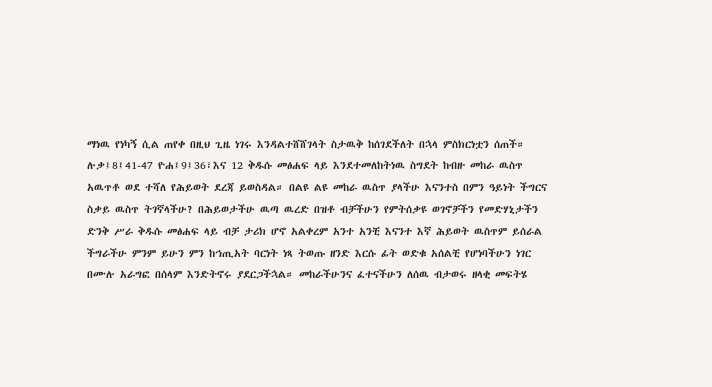ማነዉ የነካኝ ሲል ጠየቀ በዚህ ጊዜ ነገሩ እንዳልተሸሸገላት ስታዉቅ ከሰገደችለት በኋላ ምስክርነቷን ሰጠች። ሉቃ፤8፤41-47 ዮሐ፤9፤36፣እና 12 ቅዱሱ መፅሐፍ ላይ እንደተመለከትነዉ ስግደት ከብዙ መከራ ዉስጥ አዉጥቶ ወደ ተሻለ የሕይወት ደረጃ ይወስዳል። በልዩ ልዩ መከራ ዉስጥ ያላችሁ እናንተስ በምን ዓይነት ችግርና ስቃይ ዉስጥ ትገኛላችሁ? በሕይወታችሁ ዉጣ ዉረድ በዝቶ ብቻችሁን የምትሰቃዩ ወገኖቻችን የመድሃኒታችን ድንቅ ሥራ ቅዱሱ መፅሐፍ ላይ ብቻ ታሪክ ሆኖ አልቀረም አንተ አንቺ እናንተ እኛ ሕይወት ዉስጥም ይሰራል ችግራችሁ ምንም ይሁን ምን ከኀጢአት ባርነት ነጻ ትወጡ ዘንድ እርሱ ፊት ወድቁ አሰልቺ የሆነባችሁን ነገር በሙሉ አራግፎ በሰላም እንድትኖሩ ያደርጋችኋል። መከራችሁንና ፈተናችሁን ለሰዉ ብታወሩ ዘላቂ መፍትሄ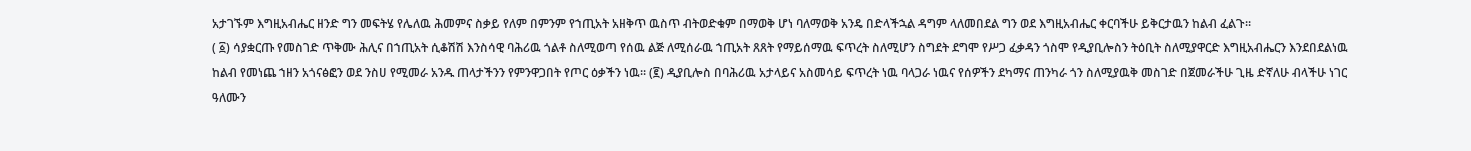አታገኙም እግዚአብሔር ዘንድ ግን መፍትሄ የሌለዉ ሕመምና ስቃይ የለም በምንም የኀጢአት አዘቅጥ ዉስጥ ብትወድቁም በማወቅ ሆነ ባለማወቅ አንዴ በድላችኋል ዳግም ላለመበደል ግን ወደ እግዚአብሔር ቀርባችሁ ይቅርታዉን ከልብ ፈልጉ።
( ፩) ሳያቋርጡ የመስገድ ጥቅሙ ሕሊና በኀጢአት ሲቆሽሽ እንስሳዊ ባሕሪዉ ጎልቶ ስለሚወጣ የሰዉ ልጅ ለሚሰራዉ ኀጢአት ጸጸት የማይሰማዉ ፍጥረት ስለሚሆን ስግደት ደግሞ የሥጋ ፈቃዳን ጎስሞ የዲያቢሎስን ትዕቢት ስለሚያዋርድ እግዚአብሔርን እንደበደልነዉ ከልብ የመነጨ ኀዘን አጎናፅፎን ወደ ንስሀ የሚመራ አንዱ ጠላታችንን የምንዋጋበት የጦር ዕቃችን ነዉ። (፪) ዲያቢሎስ በባሕሪዉ አታላይና አስመሳይ ፍጥረት ነዉ ባላጋራ ነዉና የሰዎችን ደካማና ጠንካራ ጎን ስለሚያዉቅ መስገድ በጀመራችሁ ጊዜ ድኛለሁ ብላችሁ ነገር ዓለሙን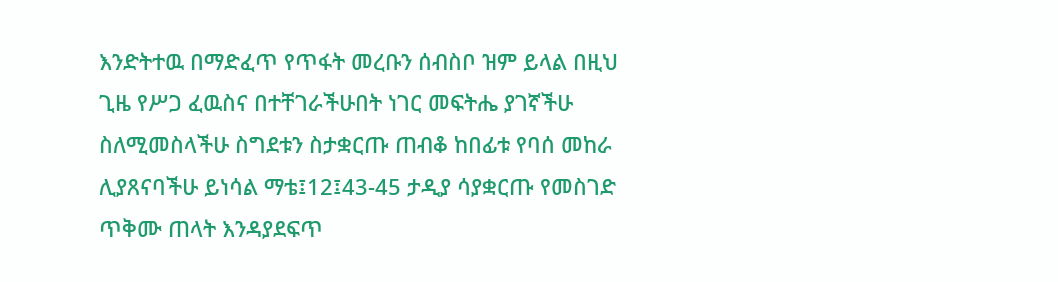እንድትተዉ በማድፈጥ የጥፋት መረቡን ሰብስቦ ዝም ይላል በዚህ ጊዜ የሥጋ ፈዉስና በተቸገራችሁበት ነገር መፍትሔ ያገኛችሁ ስለሚመስላችሁ ስግደቱን ስታቋርጡ ጠብቆ ከበፊቱ የባሰ መከራ ሊያጸናባችሁ ይነሳል ማቴ፤12፤43-45 ታዲያ ሳያቋርጡ የመስገድ ጥቅሙ ጠላት እንዳያደፍጥ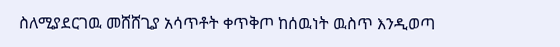ስለሚያደርገዉ መሸሸጊያ አሳጥቶት ቀጥቅጦ ከሰዉነት ዉስጥ እንዲወጣ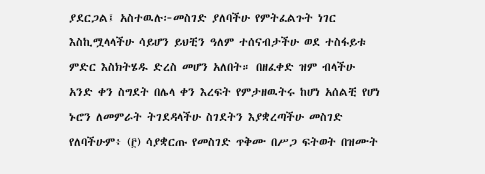ያደርጋል፤ አስተዉሉ፦መስገድ ያለባችሁ የምትፈልጉት ነገር እስኪሟላላችሁ ሳይሆን ይህቺን ዓለም ተሰናብታችሁ ወደ ተስፋይቱ ምድር እስክትሄዱ ድረስ መሆን አለበት። በዘፈቀድ ዝም ብላችሁ አንድ ቀን ስግደት በሌላ ቀን እረፍት የምታዘዉትሩ ከሆነ አሰልቺ የሆነ ኑሮን ለመምራት ትገደዳላችሁ ስገደትን እያቋረጣችሁ መስገድ የለባችሁም፥ (፫) ሳያቋርጡ የመስገድ ጥቅሙ በሥጋ ፍትወት በዝሙት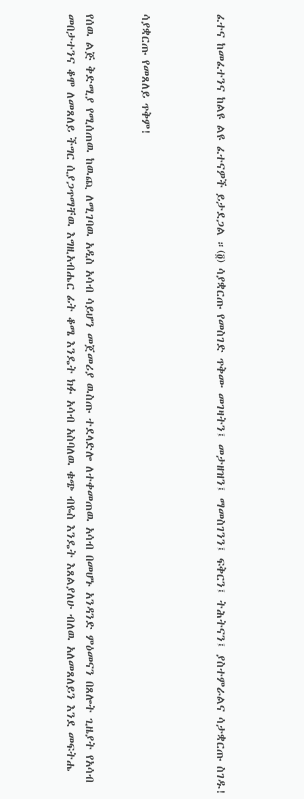ፈተና ከመፈተንና ከልዩ ልዩ ፈተናዎች ይታደጋል ።(፬) ሳያቋርጡ የመስገድ ጥቅሙ መገዛትን፤ መታዘዝን፤ ማመስገንን፤ ፍቅርን፤ ትሕትናን፤ ያስተምራልና ሳታቋርጡ ስገዱ!



ሳያቋርጡ የመጸለይ ጥቅም!


የሰዉ ልጅ ቅድሚያ የሚሰጠዉ ከዉጪ ለሚገባዉ አዲስ አሳብ ሳይሆን መጀመሪያ ዉስጡ ተደላድሎ ለተቀመጠዉ አሳብ በመሆኑ አንዳንድ ምዕመናን በጸሎት ጊዜያት የአሳብ መበታተንና ቆሞ ለመጸለይ ችግር ሲያጋጥማቸዉ እግዚአብሔር ፊት ቆሜ እንዴት ክፉ አሳብ አስባለዉ ቁጭ ብዬስ እንዴት እጸልያለሁ ብለዉ አለመጸለይን እንደ መፍትሔ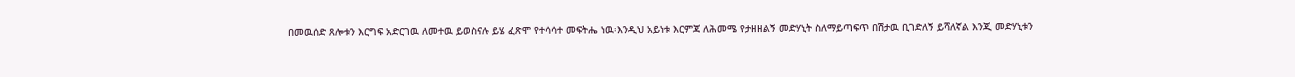በመዉሰድ ጸሎቱን እርግፍ አድርገዉ ለመተዉ ይወስናሉ ይሄ ፈጽሞ የተሳሳተ መፍትሔ ነዉ፡እንዲህ አይነቱ እርምጃ ለሕመሜ የታዘዘልኝ መድሃኒት ስለማይጣፍጥ በሽታዉ ቢገድለኝ ይሻለኛል እንጂ መድሃኒቱን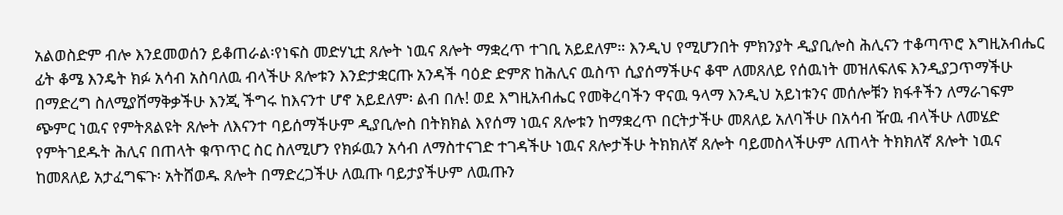አልወስድም ብሎ እንደመወሰን ይቆጠራል፡የነፍስ መድሃኒቷ ጸሎት ነዉና ጸሎት ማቋረጥ ተገቢ አይደለም። እንዲህ የሚሆንበት ምክንያት ዲያቢሎስ ሕሊናን ተቆጣጥሮ እግዚአብሔር ፊት ቆሜ እንዴት ክፉ አሳብ አስባለዉ ብላችሁ ጸሎቱን እንድታቋርጡ አንዳች ባዕድ ድምጽ ከሕሊና ዉስጥ ሲያሰማችሁና ቆሞ ለመጸለይ የሰዉነት መዝለፍለፍ እንዲያጋጥማችሁ በማድረግ ስለሚያሸማቅቃችሁ እንጂ ችግሩ ከእናንተ ሆኖ አይደለም፡ ልብ በሉ! ወደ እግዚአብሔር የመቅረባችን ዋናዉ ዓላማ እንዲህ አይነቱንና መሰሎቹን ክፋቶችን ለማራገፍም ጭምር ነዉና የምትጸልዩት ጸሎት ለእናንተ ባይሰማችሁም ዲያቢሎስ በትክክል እየሰማ ነዉና ጸሎቱን ከማቋረጥ በርትታችሁ መጸለይ አለባችሁ በአሳብ ዥዉ ብላችሁ ለመሄድ የምትገደዱት ሕሊና በጠላት ቁጥጥር ስር ስለሚሆን የክፉዉን አሳብ ለማስተናገድ ተገዳችሁ ነዉና ጸሎታችሁ ትክክለኛ ጸሎት ባይመስላችሁም ለጠላት ትክክለኛ ጸሎት ነዉና ከመጸለይ አታፈግፍጉ፡ አትሸወዱ ጸሎት በማድረጋችሁ ለዉጡ ባይታያችሁም ለዉጡን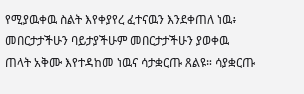የሚያዉቀዉ ስልት እየቀያየረ ፈተናዉን እንደቀጠለ ነዉ፥ መበርታታችሁን ባይታያችሁም መበርታታችሁን ያወቀዉ ጠላት አቅሙ እየተዳከመ ነዉና ሳታቋርጡ ጸልዩ። ሳያቋርጡ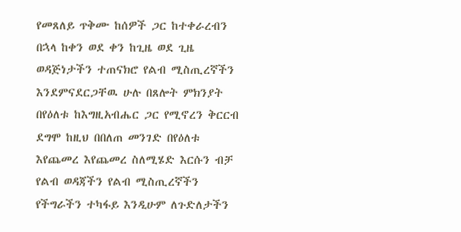የመጸለይ ጥቅሙ ከሰዎች ጋር ከተቀራረብን በኋላ ከቀን ወደ ቀን ከጊዜ ወደ ጊዜ ወዳጅነታችን ተጠናክሮ የልብ ሚስጢረኛችን እንደምናደርጋቸዉ ሁሉ በጸሎት ምክንያት በየዕለቱ ከእግዚአብሔር ጋር የሚኖረን ቅርርብ ደግሞ ከዚህ በበለጠ መንገድ በየዕለቱ እየጨመረ እየጨመረ ስለሚሄድ እርሱን ብቻ የልብ ወዳጃችን የልብ ሚስጢረኛችን የችግራችን ተካፋይ እንዲሁም ለጉድለታችን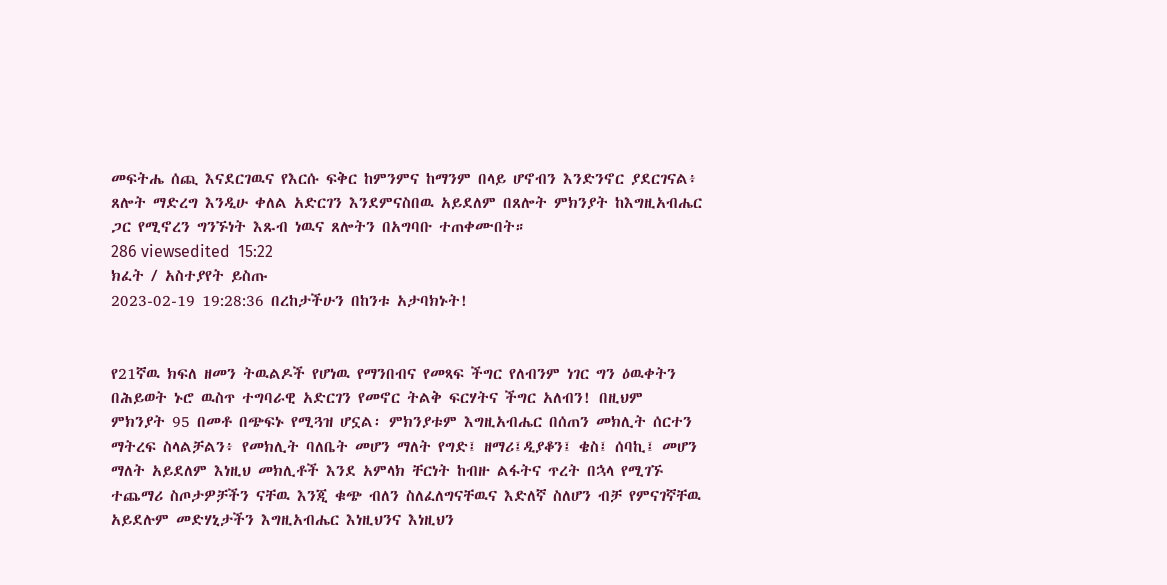መፍትሔ ሰጪ እናደርገዉና የእርሱ ፍቅር ከምንምና ከማንም በላይ ሆኖብን እንድንኖር ያደርገናል፥ ጸሎት ማድረግ እንዲሁ ቀለል አድርገን እንደምናስበዉ አይደለም በጸሎት ምክንያት ከእግዚአብሔር ጋር የሚኖረን ግንኙነት እጹብ ነዉና ጸሎትን በአግባቡ ተጠቀሙበት።
286 viewsedited  15:22
ክፈት / አስተያየት ይስጡ
2023-02-19 19:28:36 በረከታችሁን በከንቱ አታባክኑት!


የ21ኛዉ ክፍለ ዘመን ትዉልዶች የሆነዉ የማንበብና የመጻፍ ችግር የለብንም ነገር ግን ዕዉቀትን በሕይወት ኑሮ ዉስጥ ተግባራዊ አድርገን የመኖር ትልቅ ፍርሃትና ችግር አለብን! በዚህም ምክንያት 95 በመቶ በጭፍኑ የሚጓዝ ሆኗል፡ ምክንያቱም እግዚአብሔር በሰጠን መክሊት ሰርተን ማትረፍ ስላልቻልን፥ የመክሊት ባለቤት መሆን ማለት የግድ፤ ዘማሪ፤ዲያቆን፤ ቄስ፤ ሰባኪ፤ መሆን ማለት አይደለም እነዚህ መክሊቶች እንደ አምላክ ቸርነት ከብዙ ልፋትና ጥረት በኋላ የሚገኙ ተጨማሪ ስጦታዎቻችን ናቸዉ እንጂ ቁጭ ብለን ስለፈለግናቸዉና እድለኛ ስለሆን ብቻ የምናገኛቸዉ አይደሉም መድሃኒታችን እግዚአብሔር እነዚህንና እነዚህን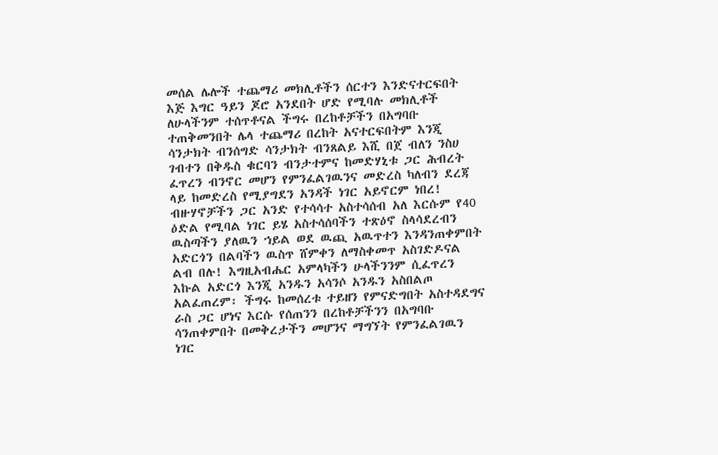መሰል ሌሎች ተጨማሪ መክሊቶችን ሰርተን እንድናተርፍበት እጅ እግር ዓይን ጆሮ አንደበት ሆድ የሚባሉ መክሊቶች ለሁላችንም ተሰጥቶናል ችግሩ በረከቶቻችን በአግባቡ ተጠቅመንበት ሌላ ተጨማሪ በረከት አናተርፍበትም እንጂ ሳንታክት ብንሰግድ ሳንታክት ብንጸልይ እሺ በጀ ብለን ንስሀ ገብተን በቅዱስ ቁርባን ብንታተምና ከመድሃኒቱ ጋር ሕብረት ፈጥረን ብንኖር መሆን የምንፈልገዉንና መድረስ ካለብን ደረጃ ላይ ከመድረስ የሚያግደን አንዳች ነገር አይኖርም ነበረ! ብዙሃኖቻችን ጋር አንድ የተሳሳተ አስተሳሰብ አለ እርሱም የ40 ዕድል የሚባል ነገር ይሄ አስተሳሰባችን ተጽዕኖ ስላሳደረብን ዉስጣችን ያለዉን ኀይል ወደ ዉጪ አዉጥተን እንዳንጠቀምበት አድርጎን በልባችን ዉስጥ ሸምቀን ለማስቀመጥ አስገድዶናል ልብ በሉ! እግዚአብሔር አምላካችን ሁላችንንም ሲፈጥረን እኩል አድርጎ እንጂ አንዱን አሳንሶ አንዱን አስበልጦ አልፈጠረም፡ ችግሩ ከመሰረቱ ተይዘን የምናድግበት አስተዳደግና ራስ ጋር ሆነና እርሱ የሰጠንን በረከቶቻችንን በአግባቡ ሳንጠቀምበት በመቅረታችን መሆንና ማግኘት የምንፈልገዉን ነገር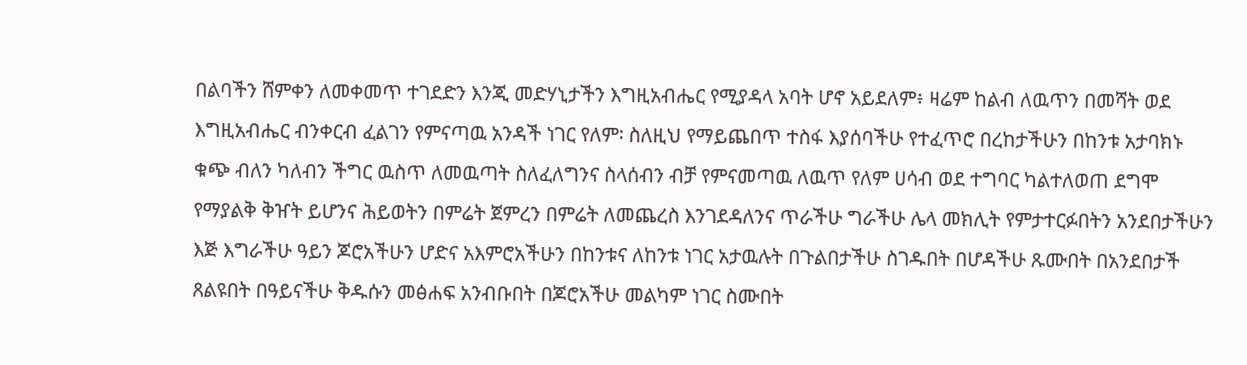በልባችን ሸምቀን ለመቀመጥ ተገደድን እንጂ መድሃኒታችን እግዚአብሔር የሚያዳላ አባት ሆኖ አይደለም፥ ዛሬም ከልብ ለዉጥን በመሻት ወደ እግዚአብሔር ብንቀርብ ፈልገን የምናጣዉ አንዳች ነገር የለም፡ ስለዚህ የማይጨበጥ ተስፋ እያሰባችሁ የተፈጥሮ በረከታችሁን በከንቱ አታባክኑ ቁጭ ብለን ካለብን ችግር ዉስጥ ለመዉጣት ስለፈለግንና ስላሰብን ብቻ የምናመጣዉ ለዉጥ የለም ሀሳብ ወደ ተግባር ካልተለወጠ ደግሞ የማያልቅ ቅዠት ይሆንና ሕይወትን በምሬት ጀምረን በምሬት ለመጨረስ እንገደዳለንና ጥራችሁ ግራችሁ ሌላ መክሊት የምታተርፉበትን አንደበታችሁን እጅ እግራችሁ ዓይን ጆሮአችሁን ሆድና አእምሮአችሁን በከንቱና ለከንቱ ነገር አታዉሉት በጉልበታችሁ ስገዱበት በሆዳችሁ ጹሙበት በአንደበታች ጸልዩበት በዓይናችሁ ቅዱሱን መፅሐፍ አንብቡበት በጆሮአችሁ መልካም ነገር ስሙበት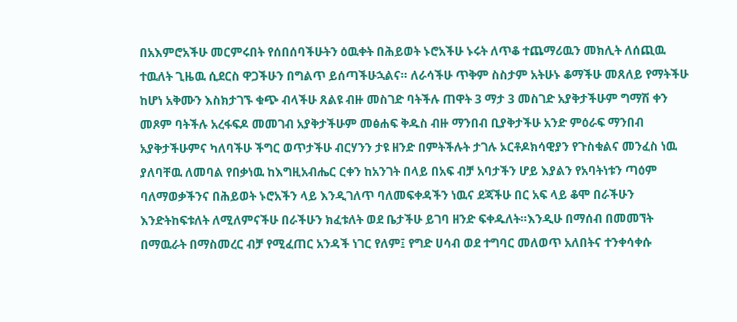በአእምሮአችሁ መርምሩበት የሰበሰባችሁትን ዕዉቀት በሕይወት ኑሮአችሁ ኑሩት ለጥቆ ተጨማሪዉን መክሊት ለሰጪዉ ተዉለት ጊዜዉ ሲደርስ ዋጋችሁን በግልጥ ይሰጣችሁኋልና። ለራሳችሁ ጥቅም ስስታም አትሁኑ ቆማችሁ መጸለይ የማትችሁ ከሆነ አቅሙን እስክታገኙ ቁጭ ብላችሁ ጸልዩ ብዙ መስገድ ባትችሉ ጠዋት 3 ማታ 3 መስገድ አያቅታችሁም ግማሽ ቀን መጾም ባትችሉ አረፋፍዶ መመገብ አያቅታችሁም መፅሐፍ ቅዱስ ብዙ ማንበብ ቢያቅታችሁ አንድ ምዕራፍ ማንበብ አያቅታችሁምና ካለባችሁ ችግር ወጥታችሁ ብርሃንን ታዩ ዘንድ በምትችሉት ታገሉ ኦርቶዶክሳዊያን የጉስቁልና መንፈስ ነዉ ያለባቸዉ ለመባል የበቃነዉ ከእግዚአብሔር ርቀን ከአንገት በላይ በአፍ ብቻ አባታችን ሆይ እያልን የአባትነቱን ጣዕም ባለማወቃችንና በሕይወት ኑሮአችን ላይ እንዲገለጥ ባለመፍቀዳችን ነዉና ደጃችሁ በር አፍ ላይ ቆሞ በራችሁን እንድትከፍቱለት ለሚለምናችሁ በራችሁን ክፈቱለት ወደ ቤታችሁ ይገባ ዘንድ ፍቀዱለት።እንዲሁ በማሰብ በመመኘት በማዉራት በማስመረር ብቻ የሚፈጠር አንዳች ነገር የለም፤ የግድ ሀሳብ ወደ ተግባር መለወጥ አለበትና ተንቀሳቀሱ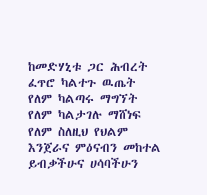ከመድሃኒቱ ጋር ሕብረት ፈጥሮ ካልተጉ ዉጤት የለም ካልጣሩ ማግኘት የለም ካልታገሉ ማሸነፍ የለም ስለዚህ የህልም እንጀራና ምዕናብን መከተል ይብቃችሁና ሀሳባችሁን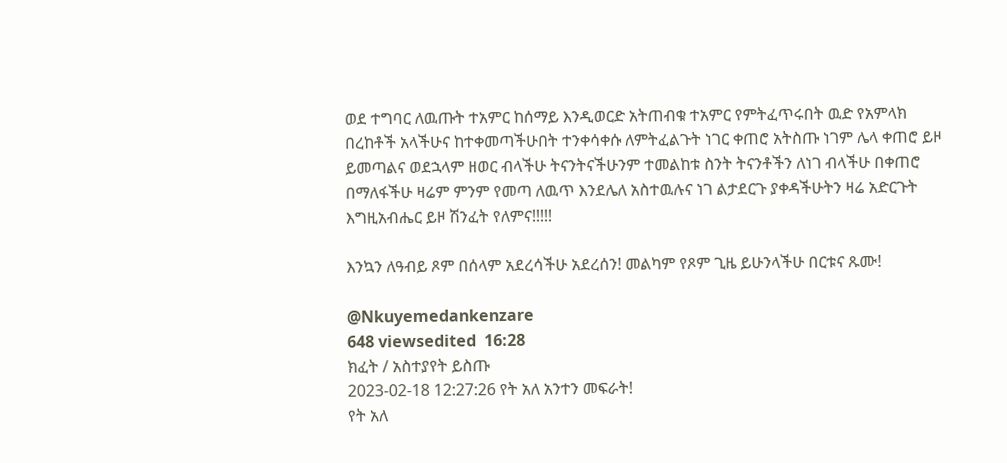ወደ ተግባር ለዉጡት ተአምር ከሰማይ እንዲወርድ አትጠብቁ ተአምር የምትፈጥሩበት ዉድ የአምላክ በረከቶች አላችሁና ከተቀመጣችሁበት ተንቀሳቀሱ ለምትፈልጉት ነገር ቀጠሮ አትስጡ ነገም ሌላ ቀጠሮ ይዞ ይመጣልና ወደኋላም ዘወር ብላችሁ ትናንትናችሁንም ተመልከቱ ስንት ትናንቶችን ለነገ ብላችሁ በቀጠሮ በማለፋችሁ ዛሬም ምንም የመጣ ለዉጥ እንደሌለ አስተዉሉና ነገ ልታደርጉ ያቀዳችሁትን ዛሬ አድርጉት እግዚአብሔር ይዞ ሽንፈት የለምና!!!!!

እንኳን ለዓብይ ጾም በሰላም አደረሳችሁ አደረሰን! መልካም የጾም ጊዜ ይሁንላችሁ በርቱና ጹሙ!

@Nkuyemedankenzare
648 viewsedited  16:28
ክፈት / አስተያየት ይስጡ
2023-02-18 12:27:26 የት አለ አንተን መፍራት!
የት አለ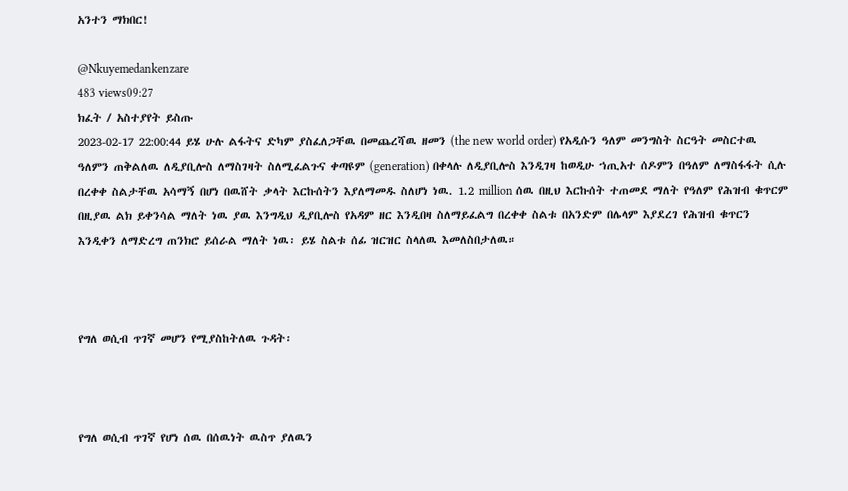አንተን ማክበር!

@Nkuyemedankenzare
483 views09:27
ክፈት / አስተያየት ይስጡ
2023-02-17 22:00:44 ይሄ ሁሉ ልፋትና ድካም ያስፈለጋቸዉ በመጨረሻዉ ዘመን (the new world order) የአዲሱን ዓለም መንግስት ስርዓት መስርተዉ ዓለምን ጠቅልለዉ ለዲያቢሎስ ለማስገዛት ስለሚፈልጉና ቀጣዩም (generation) በቀላሉ ለዲያቢሎስ እንዲገዛ ከወዲሁ ኀጢአተ ሰዶምን በዓለም ለማስፋፋት ሲሉ በረቀቀ ስልታቸዉ አሳማኝ በሆነ በዉሸት ቃላት እርኩሰትን እያለማመዱ ስለሆነ ነዉ. 1.2 million ሰዉ በዚህ እርኩሰት ተጠመደ ማለት የዓለም የሕዝብ ቁጥርም በዚያዉ ልክ ይቀንሳል ማለት ነዉ ያዉ እንግዲህ ዲያቢሎስ የአዳም ዘር እንዲበዛ ስለማይፈልግ በረቀቀ ስልቱ በአንድም በሌላም እያደረገ የሕዝብ ቁጥርን እንዲቀን ለማድረግ ጠንክሮ ይሰራል ማለት ነዉ፡ ይሄ ስልቱ ሰፊ ዝርዝር ስላለዉ እመለስበታለዉ።



የግለ ወሲብ ጥገኛ መሆን የሚያስከትለዉ ጉዳት፡



የግለ ወሲብ ጥገኛ የሆነ ሰዉ በሰዉነት ዉስጥ ያለዉን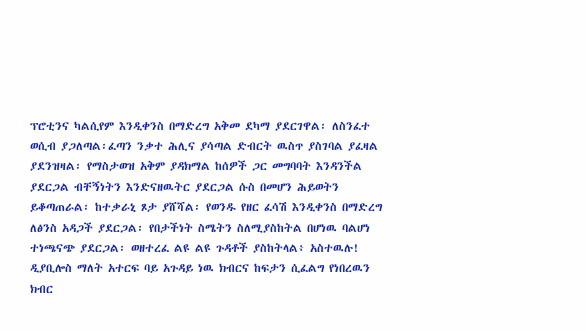ፕሮቲንና ካልሲየም እንዲቀንስ በማድረግ አቅመ ደካማ ያደርገዋል፡ ለስንፈተ ወሲብ ያጋለጣል፡ፈጣን ንቃተ ሕሊና ያሳጣል ድብርት ዉስጥ ያስገባል ያፈዛል ያደንዝዛል፡ የማስታወዝ አቅም ያዳክማል ከሰዎች ጋር መግባባት እንዳንችል ያደርጋል ብቸኝነትን እንድናዘዉትር ያደርጋል ሱስ በመሆን ሕይወትን ይቆጣጠራል፡ ከተቃራኒ ጾታ ያሸሻል፡ የወንዱ የዘር ፈሳሽ እንዲቀንስ በማድረግ ለፅንስ አዳጋች ያደርጋል፡ የበታችነት ስሜትን ስለሚያስከትል በሆነዉ ባልሆነ ተነጫናጭ ያደርጋል፡ ወዘተረፈ ልዩ ልዩ ጉዳቶች ያስከትላል፥ አስተዉሉ! ዲያቢሎስ ማለት አተርፍ ባይ አጉዳይ ነዉ ክብርና ከፍታን ሲፈልግ የነበረዉን ክብር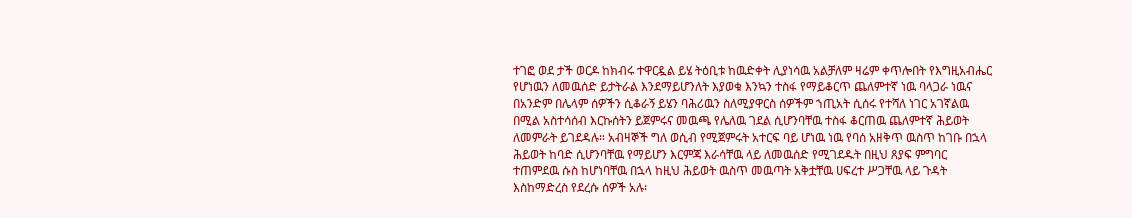ተገፎ ወደ ታች ወርዶ ከክብሩ ተዋርዷል ይሄ ትዕቢቱ ከዉድቀት ሊያነሳዉ አልቻለም ዛሬም ቀጥሎበት የእግዚአብሔር የሆነዉን ለመዉሰድ ይታትራል እንደማይሆንለት እያወቁ እንኳን ተስፋ የማይቆርጥ ጨለምተኛ ነዉ ባላጋራ ነዉና በአንድም በሌላም ሰዎችን ሲቆራኝ ይሄን ባሕሪዉን ስለሚያዋርስ ሰዎችም ኀጢአት ሲሰሩ የተሻለ ነገር አገኛልዉ በሚል አስተሳሰብ እርኩሰትን ይጀምሩና መዉጫ የሌለዉ ገደል ሲሆንባቸዉ ተስፋ ቆርጠዉ ጨለምተኛ ሕይወት ለመምራት ይገደዳሉ። አብዛኞች ግለ ወሲብ የሚጀምሩት አተርፍ ባይ ሆነዉ ነዉ የባሰ አዘቅጥ ዉስጥ ከገቡ በኋላ ሕይወት ከባድ ሲሆንባቸዉ የማይሆን እርምጃ እራሳቸዉ ላይ ለመዉሰድ የሚገደዱት በዚህ ጸያፍ ምግባር ተጠምደዉ ሱስ ከሆነባቸዉ በኋላ ከዚህ ሕይወት ዉስጥ መዉጣት አቅቷቸዉ ሀፍረተ ሥጋቸዉ ላይ ጉዳት እስከማድረስ የደረሱ ሰዎች አሉ፡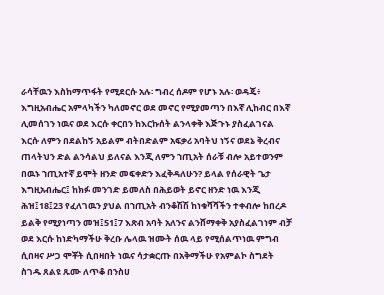ራሳቸዉን እስከማጥፋት የሚደርሱ አሉ፡ ግብረ ሰዶም የሆኑ አሉ፡ ወዳጄ፥ እግዚአብሔር አምላካችን ካለመኖር ወደ መኖር የሚያመጣን በእኛ ሊከብር በእኛ ሊመሰገን ነዉና ወደ እርሱ ቀርበን ከእርኩሰት ልንላቀቅ እጅጉኑ ያስፈልገናል እርሱ ለምን በደልከኝ አይልም ብትበድልም አፍቃሪ አባትህ ነኝና ወደኔ ቅረብና ጠላትህን ድል ልንሳልህ ይለናል እንጂ ለምን ኀጢአት ሰራቹ ብሎ አይተወንም በዉኑ ኀጢአተኛ ይሞት ዘንድ መፍቀድን እፈቅዳለሁን? ይላል የሰራዊት ጌታ እግዚአብሔር፤ ከክፉ መንገድ ይመለስ በሕይወት ይኖር ዘንድ ነዉ እንጂ ሕዝ፤18፤23 የፈለገዉን ያህል በኀጢአት ብንቆሽሽ ከነቁሻሻችን ተቀብሎ ከበረዶ ይልቅ የሚያነጣን መዝ፤51፤7 እጽብ አባት አለንና ልንሸማቀቅ አያስፈልገነም ብቻ ወደ እርሱ ከነድካማችሁ ቅረቡ ሌላዉ ዝሙት ሰዉ ላይ የሚሰልጥነዉ ምግብ ሲበዛና ሥጋ ሞቾት ሲበዛበት ነዉና ሳታቋርጡ በአቅማችሁ የአምልኮ ስግደት ስገዱ ጸልዩ ጹሙ ለጥቆ በንስሀ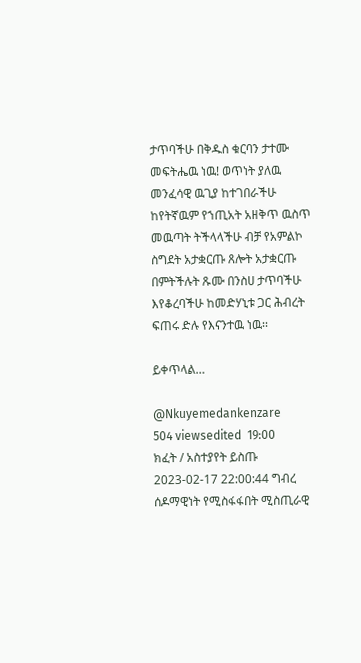ታጥባችሁ በቅዱስ ቁርባን ታተሙ መፍትሔዉ ነዉ! ወጥነት ያለዉ መንፈሳዊ ዉጊያ ከተገበራችሁ ከየትኛዉም የኀጢአት አዘቅጥ ዉስጥ መዉጣት ትችላላችሁ ብቻ የአምልኮ ስግደት አታቋርጡ ጸሎት አታቋርጡ በምትችሉት ጹሙ በንስሀ ታጥባችሁ እየቆረባችሁ ከመድሃኒቱ ጋር ሕብረት ፍጠሩ ድሉ የእናንተዉ ነዉ፡፡

ይቀጥላል…

@Nkuyemedankenzare
504 viewsedited  19:00
ክፈት / አስተያየት ይስጡ
2023-02-17 22:00:44 ግብረ ሰዶማዊነት የሚስፋፋበት ሚስጢራዊ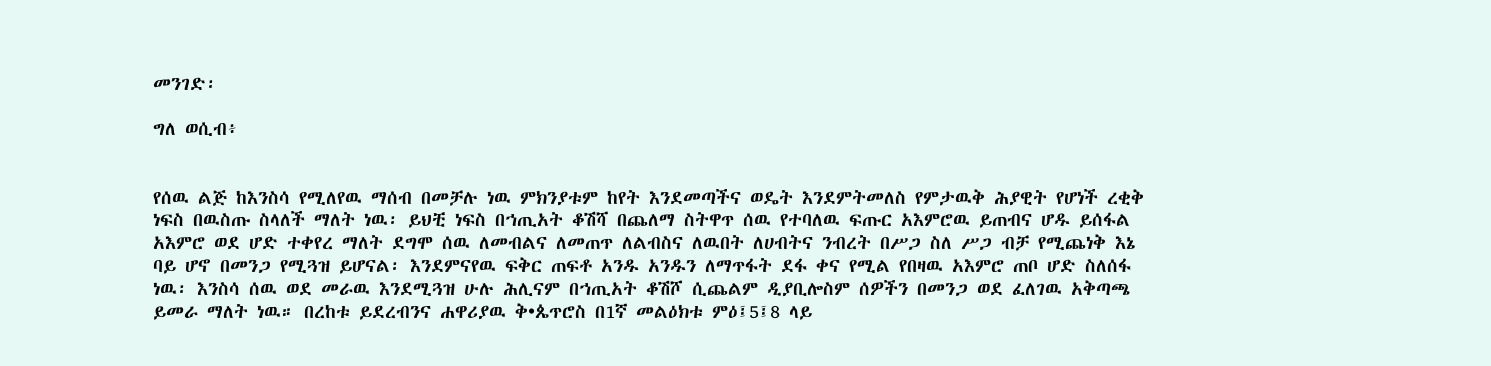መንገድ፡

ግለ ወሲብ፥


የሰዉ ልጅ ከእንስሳ የሚለየዉ ማሰብ በመቻሉ ነዉ ምክንያቱም ከየት እንደመጣችና ወዴት እንደምትመለስ የምታዉቅ ሕያዊት የሆነች ረቂቅ ነፍስ በዉስጡ ስላለች ማለት ነዉ፡ ይህቺ ነፍስ በኀጢአት ቆሽሻ በጨለማ ስትዋጥ ሰዉ የተባለዉ ፍጡር አእምሮዉ ይጠብና ሆዱ ይሰፋል አእምሮ ወደ ሆድ ተቀየረ ማለት ደግሞ ሰዉ ለመብልና ለመጠጥ ለልብስና ለዉበት ለሀብትና ንብረት በሥጋ ስለ ሥጋ ብቻ የሚጨነቅ እኔ ባይ ሆኖ በመንጋ የሚጓዝ ይሆናል፡ እንደምናየዉ ፍቅር ጠፍቶ አንዱ አንዱን ለማጥፋት ደፋ ቀና የሚል የበዛዉ አእምሮ ጠቦ ሆድ ስለሰፋ ነዉ፡ እንስሳ ሰዉ ወደ መራዉ እንደሚጓዝ ሁሉ ሕሊናም በኀጢአት ቆሽሾ ሲጨልም ዲያቢሎስም ሰዎችን በመንጋ ወደ ፈለገዉ አቅጣጫ ይመራ ማለት ነዉ። በረከቱ ይደረብንና ሐዋሪያዉ ቅ•ጴጥሮስ በ1ኛ መልዕክቱ ምዕ፤5፤8 ላይ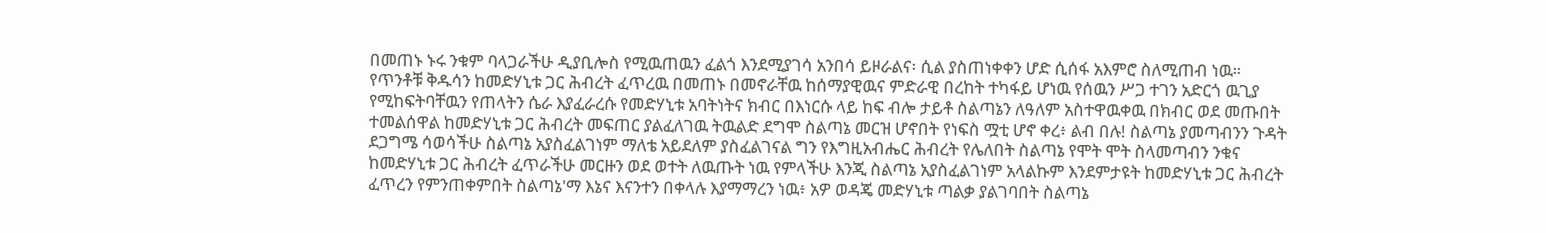በመጠኑ ኑሩ ንቁም ባላጋራችሁ ዲያቢሎስ የሚዉጠዉን ፈልጎ እንደሚያገሳ አንበሳ ይዞራልና፡ ሲል ያስጠነቀቀን ሆድ ሲሰፋ አእምሮ ስለሚጠብ ነዉ። የጥንቶቹ ቅዱሳን ከመድሃኒቱ ጋር ሕብረት ፈጥረዉ በመጠኑ በመኖራቸዉ ከሰማያዊዉና ምድራዊ በረከት ተካፋይ ሆነዉ የሰዉን ሥጋ ተገን አድርጎ ዉጊያ የሚከፍትባቸዉን የጠላትን ሴራ እያፈራረሱ የመድሃኒቱ አባትነትና ክብር በእነርሱ ላይ ከፍ ብሎ ታይቶ ስልጣኔን ለዓለም አስተዋዉቀዉ በክብር ወደ መጡበት ተመልሰዋል ከመድሃኒቱ ጋር ሕብረት መፍጠር ያልፈለገዉ ትዉልድ ደግሞ ስልጣኔ መርዝ ሆኖበት የነፍስ ሟቲ ሆኖ ቀረ፥ ልብ በሉ! ስልጣኔ ያመጣብንን ጉዳት ደጋግሜ ሳወሳችሁ ስልጣኔ አያስፈልገነም ማለቴ አይደለም ያስፈልገናል ግን የእግዚአብሔር ሕብረት የሌለበት ስልጣኔ የሞት ሞት ስላመጣብን ንቁና ከመድሃኒቱ ጋር ሕብረት ፈጥራችሁ መርዙን ወደ ወተት ለዉጡት ነዉ የምላችሁ እንጂ ስልጣኔ አያስፈልገነም አላልኩም እንደምታዩት ከመድሃኒቱ ጋር ሕብረት ፈጥረን የምንጠቀምበት ስልጣኔ'ማ እኔና እናንተን በቀላሉ እያማማረን ነዉ፥ አዎ ወዳጄ መድሃኒቱ ጣልቃ ያልገባበት ስልጣኔ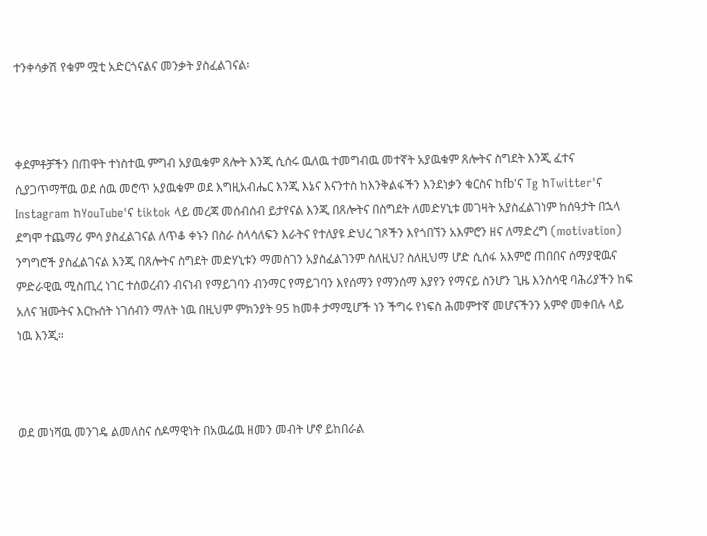ተንቀሳቃሽ የቁም ሟቲ አድርጎናልና መንቃት ያስፈልገናል፡



ቀደምቶቻችን በጠዋት ተነስተዉ ምግብ አያዉቁም ጸሎት እንጂ ሲሰሩ ዉለዉ ተመግብዉ መተኛት አያዉቁም ጸሎትና ስግደት እንጂ ፈተና ሲያጋጥማቸዉ ወደ ሰዉ መሮጥ አያዉቁም ወደ እግዚአብሔር እንጂ እኔና እናንተስ ከእንቅልፋችን እንደነቃን ቁርስና ከfb'ና Tg ከTwitter'ና Instagram ከYouTube'ና tiktok ላይ መረጃ መሰብሰብ ይታየናል እንጂ በጸሎትና በስግደት ለመድሃኒቱ መገዛት አያስፈልገነም ከሰዓታት በኋላ ደግሞ ተጨማሪ ምሳ ያስፈልገናል ለጥቆ ቀኑን በስራ ስላሳለፍን እራትና የተለያዩ ድህረ ገጾችን እየጎበኘን አእምሮን ዘና ለማድረግ (motivation) ንግግሮች ያስፈልገናል እንጂ በጸሎትና ስግደት መድሃኒቱን ማመስገን አያስፈልገንም ስለዚህ? ስለዚህማ ሆድ ሲሰፋ አእምሮ ጠበበና ሰማያዊዉና ምድራዊዉ ሚስጢረ ነገር ተሰወረብን ብናነብ የማይገባን ብንማር የማይገባን እየሰማን የማንሰማ እያየን የማናይ ስንሆን ጊዜ እንስሳዊ ባሕሪያችን ከፍ አለና ዝሙትና እርኩሰት ነገሰብን ማለት ነዉ በዚህም ምክንያት 95 ከመቶ ታማሚሆች ነን ችግሩ የነፍስ ሕመምተኛ መሆናችንን አምኖ መቀበሉ ላይ ነዉ እንጂ።



ወደ መነሻዉ መንገዴ ልመለስና ሰዶማዊነት በአዉሬዉ ዘመን መብት ሆኖ ይከበራል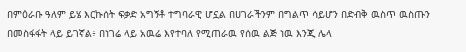በምዕራቡ ዓለም ይሄ እርኩሰት ፍቃድ አግኝቶ ተግባራዊ ሆኗል በሀገራችንም በግልጥ ሳይሆን በድብቅ ዉስጥ ዉስጡን በመስፋፋት ላይ ይገኛል፥ በነገሬ ላይ አዉሬ እየተባለ የሚጠራዉ የሰዉ ልጅ ነዉ እንጂ ሌላ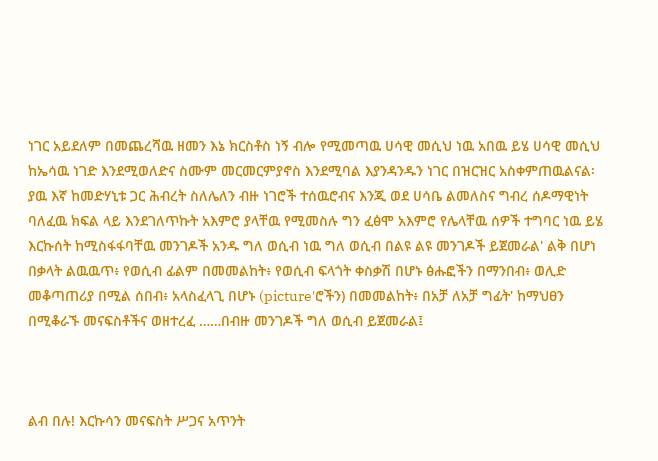ነገር አይደለም በመጨረሻዉ ዘመን እኔ ክርስቶስ ነኝ ብሎ የሚመጣዉ ሀሳዊ መሲህ ነዉ አበዉ ይሄ ሀሳዊ መሲህ ከኤሳዉ ነገድ እንደሚወለድና ስሙም መርመርምያኖስ እንደሚባል እያንዳንዱን ነገር በዝርዝር አስቀምጠዉልናል፡ ያዉ እኛ ከመድሃኒቱ ጋር ሕብረት ስለሌለን ብዙ ነገሮች ተሰዉሮብና እንጂ ወደ ሀሳቤ ልመለስና ግብረ ሰዶማዊነት ባለፈዉ ክፍል ላይ እንደገለጥኩት አእምሮ ያላቸዉ የሚመስሉ ግን ፈፅሞ አእምሮ የሌላቸዉ ሰዎች ተግባር ነዉ ይሄ እርኩሰት ከሚስፋፋባቸዉ መንገዶች አንዱ ግለ ወሲብ ነዉ ግለ ወሲብ በልዩ ልዩ መንገዶች ይጀመራል' ልቅ በሆነ በቃላት ልዉዉጥ፥ የወሲብ ፊልም በመመልከት፥ የወሲብ ፍላጎት ቀስቃሽ በሆኑ ፅሑፎችን በማንበብ፥ ወሊድ መቆጣጠሪያ በሚል ሰበብ፥ አላስፈላጊ በሆኑ (picture'ሮችን) በመመልከት፥ በአቻ ለአቻ ግፊት' ከማህፀን በሚቆራኙ መናፍስቶችና ወዘተረፈ ……በብዙ መንገዶች ግለ ወሲብ ይጀመራል፤



ልብ በሉ! እርኩሳን መናፍስት ሥጋና አጥንት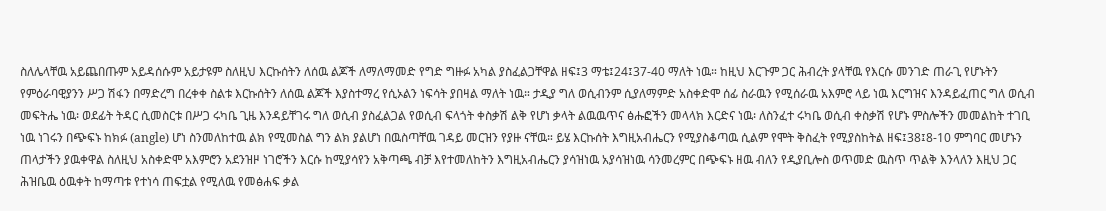ስለሌላቸዉ አይጨበጡም አይዳሰሱም አይታዩም ስለዚህ እርኩሰትን ለሰዉ ልጆች ለማለማመድ የግድ ግዙፉ አካል ያስፈልጋቸዋል ዘፍ፤3 ማቴ፤24፤37-40 ማለት ነዉ። ከዚህ እርጉም ጋር ሕብረት ያላቸዉ የእርሱ መንገድ ጠራጊ የሆኑትን የምዕራባዊያንን ሥጋ ሽፋን በማድረግ በረቀቀ ስልቱ እርኩሰትን ለሰዉ ልጆች እያስተማረ የሲኦልን ነፍሳት ያበዛል ማለት ነዉ። ታዲያ ግለ ወሲብንም ሲያለማምድ አስቀድሞ ሰፊ ስራዉን የሚሰራዉ አእምሮ ላይ ነዉ እርግዝና እንዳይፈጠር ግለ ወሲብ መፍትሔ ነዉ፡ ወደፊት ትዳር ሲመስርቱ በሥጋ ሩካቤ ጊዜ እንዳይቸገሩ ግለ ወሲብ ያስፈልጋል የወሲብ ፍላጎት ቀስቃሽ ልቅ የሆነ ቃላት ልዉዉጥና ፅሑፎችን መላላክ እርድና ነዉ፡ ለስንፈተ ሩካቤ ወሲብ ቀስቃሽ የሆኑ ምስሎችን መመልከት ተገቢ ነዉ ነገሩን በጭፍኑ ከክፉ (angle) ሆነ ስንመለከተዉ ልክ የሚመስል ግን ልክ ያልሆነ በዉስጣቸዉ ገዳይ መርዝን የያዙ ናቸዉ። ይሄ እርኩሰት እግዚአብሔርን የሚያስቆጣዉ ሲልም የሞት ቅስፈት የሚያስከትል ዘፍ፤38፤8-10 ምግባር መሆኑን ጠላታችን ያዉቀዋል ስለዚህ አስቀድሞ አእምሮን አደንዝዞ ነገሮችን እርሱ ከሚያሳየን አቅጣጫ ብቻ እየተመለከትን እግዚአብሔርን ያሳዝነዉ አያሳዝነዉ ሳንመረምር በጭፍኑ ዘዉ ብለን የዲያቢሎስ ወጥመድ ዉስጥ ጥልቅ እንላለን እዚህ ጋር ሕዝቤዉ ዕዉቀት ከማጣቱ የተነሳ ጠፍቷል የሚለዉ የመፅሐፍ ቃል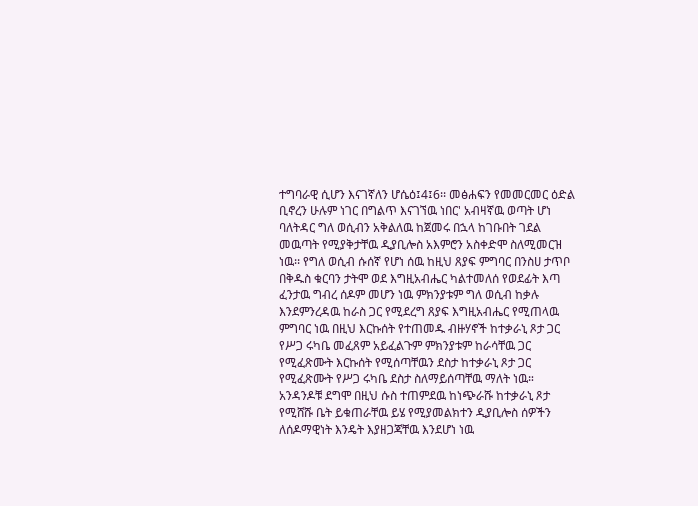ተግባራዊ ሲሆን እናገኛለን ሆሴዕ፤4፤6፡፡ መፅሐፍን የመመርመር ዕድል ቢኖረን ሁሉም ነገር በግልጥ እናገኘዉ ነበር' አብዛኛዉ ወጣት ሆነ ባለትዳር ግለ ወሲብን አቅልለዉ ከጀመሩ በኋላ ከገቡበት ገደል መዉጣት የሚያቅታቸዉ ዲያቢሎስ አእምሮን አስቀድሞ ስለሚመርዝ ነዉ፡፡ የግለ ወሲብ ሱሰኛ የሆነ ሰዉ ከዚህ ጸያፍ ምግባር በንስሀ ታጥቦ በቅዱስ ቁርባን ታትሞ ወደ እግዚአብሔር ካልተመለሰ የወደፊት እጣ ፈንታዉ ግብረ ሰዶም መሆን ነዉ ምክንያቱም ግለ ወሲብ ከቃሉ እንደምንረዳዉ ከራስ ጋር የሚደረግ ጸያፍ እግዚአብሔር የሚጠላዉ ምግባር ነዉ በዚህ እርኩሰት የተጠመዱ ብዙሃኖች ከተቃራኒ ጾታ ጋር የሥጋ ሩካቤ መፈጸም አይፈልጉም ምክንያቱም ከራሳቸዉ ጋር የሚፈጽሙት እርኩሰት የሚሰጣቸዉን ደስታ ከተቃራኒ ጾታ ጋር የሚፈጽሙት የሥጋ ሩካቤ ደስታ ስለማይሰጣቸዉ ማለት ነዉ። አንዳንዶቹ ደግሞ በዚህ ሱስ ተጠምደዉ ከነጭራሹ ከተቃራኒ ጾታ የሚሸሹ ቤት ይቁጠራቸዉ ይሄ የሚያመልክተን ዲያቢሎስ ሰዎችን ለሰዶማዊነት እንዴት እያዘጋጃቸዉ እንደሆነ ነዉ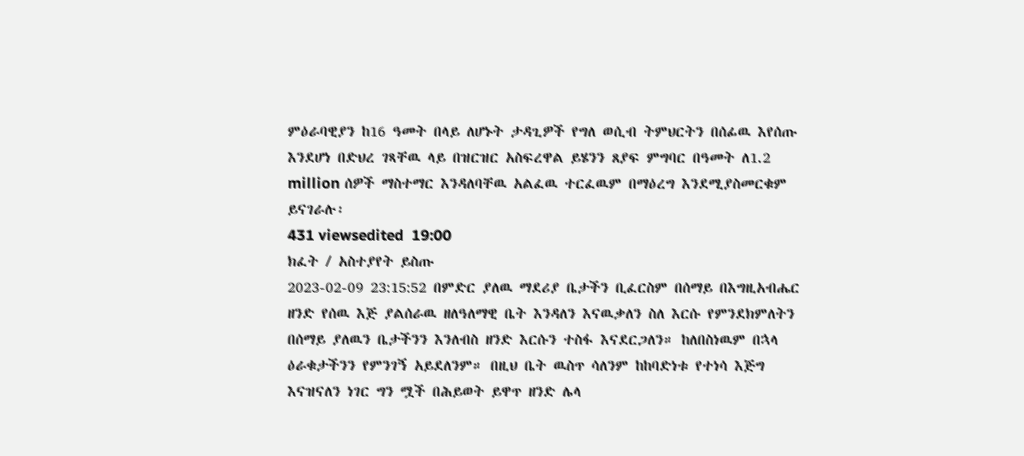ምዕራባዊያን ከ16 ዓመት በላይ ለሆኑት ታዳጊዎች የግለ ወሲብ ትምህርትን በሰፊዉ እየሰጡ እንደሆነ በድህረ ገጻቸዉ ላይ በዝርዝር አስፍረዋል ይሄንን ጸያፍ ምግባር በዓመት ለ1.2 million ሰዎች ማስተማር እንዳለባቸዉ አልፈዉ ተርፈዉም በማዕረግ እንደሚያስመርቁም ይናገራሉ፡
431 viewsedited  19:00
ክፈት / አስተያየት ይስጡ
2023-02-09 23:15:52 በምድር ያለዉ ማደሪያ ቤታችን ቢፈርስም በሰማይ በእግዚአብሔር ዘንድ የሰዉ እጅ ያልሰራዉ ዘለዓለማዊ ቤት እንዳለን እናዉቃለን ስለ እርሱ የምንደክምለትን በሰማይ ያለዉን ቤታችንን እንለብስ ዘንድ እርሱን ተስፋ እናደርጋለን። ከለበስነዉም በኋላ ዕራቁታችንን የምንገኝ አይደለንም። በዚህ ቤት ዉስጥ ሳለንም ከከባድነቱ የተነሳ እጅግ እናዝናለን ነገር ግን ሟች በሕይወት ይዋጥ ዘንድ ሌላ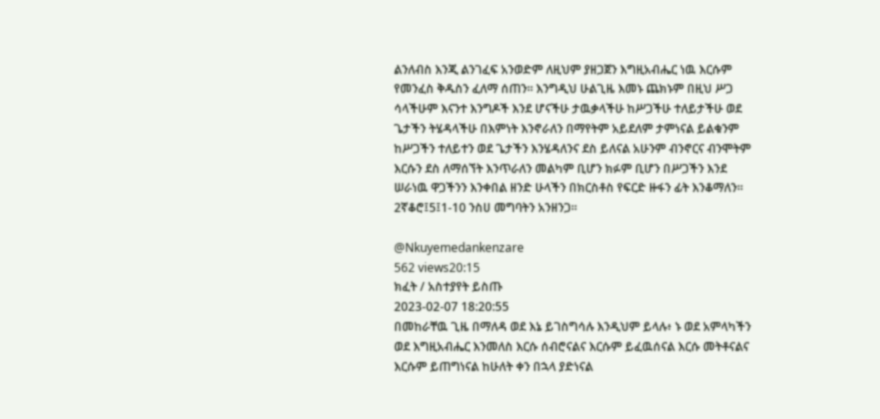ልንለብስ እንጂ ልንገፈፍ አንወድም ለዚህም ያዘጋጀን እግዚአብሔር ነዉ እርሱም የመንፈስ ቅዱስን ፈለማ ሰጠን። እንግዲህ ሁልጊዜ እመኑ ጨክኑም በዚህ ሥጋ ሳላችሁም እናንተ እንግዶች እንደ ሆናችሁ ታዉቃላችሁ ከሥጋችሁ ተለይታችሁ ወደ ጌታችን ትሄዳላችሁ በእምነት እንኖራለን በማየትም አይደለም ታምነናል ይልቁንም ከሥጋችን ተለይተን ወደ ጌታችን እንሄዳለንና ደስ ይለናል አሁንም ብንኖርና ብንሞትም እርሱን ደስ ለማሰኘት እንጥራለን መልካም ቢሆን ክፉም ቢሆን በሥጋችን እንደ ሠራነዉ ዋጋችንን እንቀበል ዘንድ ሁላችን በክርስቶስ የፍርድ ዙፋን ፊት እንቆማለን።
2ኛቆሮ፤5፤1-10 ንስሀ መግባትን አንዘንጋ።

@Nkuyemedankenzare
562 views20:15
ክፈት / አስተያየት ይስጡ
2023-02-07 18:20:55
በመከራቸዉ ጊዜ በማለዳ ወደ እኔ ይገስግሳሉ እንዲህም ይላሉ፥ ኑ ወደ አምላካችን ወደ እግዚአብሔር እንመለስ እርሱ ሰብሮናልና እርሱም ይፈዉሰናል እርሱ መትቶናልና እርሱም ይጠግነናል ከሁለት ቀን በኋላ ያድነናል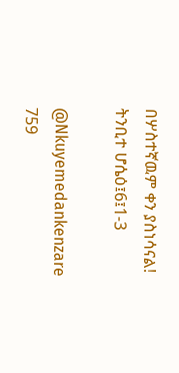በሦስተኛዉም ቀን ያስነሳናል!
ትንቢተ ሆሴዕ፤6፤1-3

@Nkuyemedankenzare
759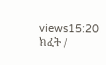views15:20
ክፈት /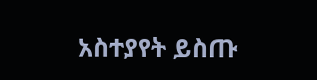አስተያየት ይስጡ